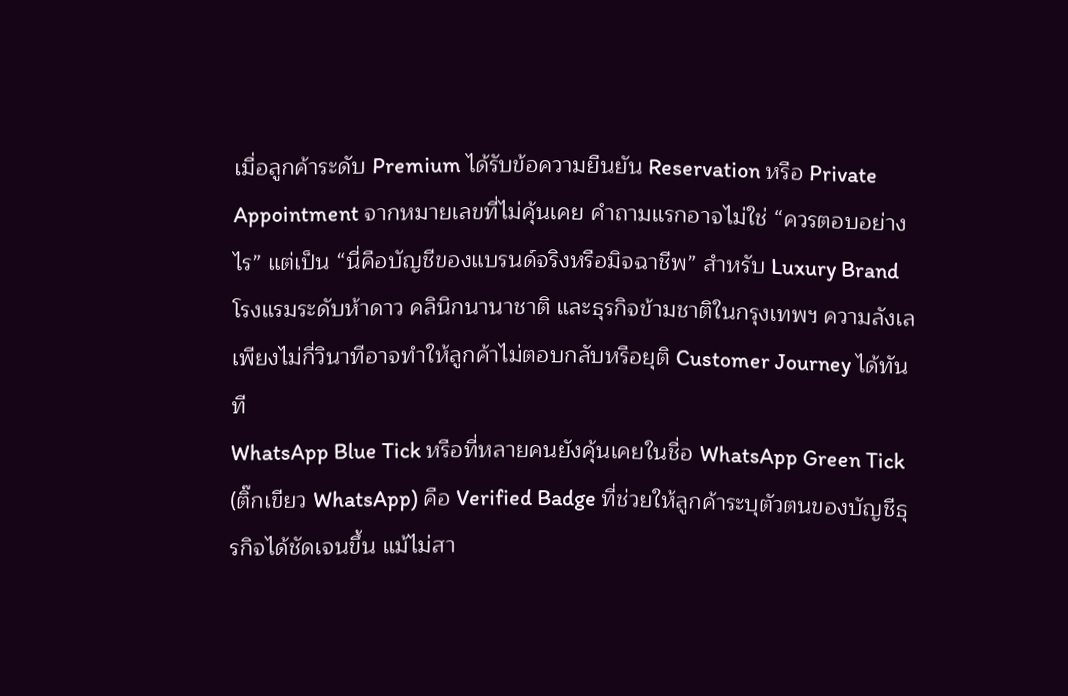เมื่อลูกค้าระดับ Premium ได้รับข้อความยืนยัน Reservation หรือ Private Appointment จากหมายเลขที่ไม่คุ้นเคย คำถามแรกอาจไม่ใช่ “ควรตอบอย่างไร” แต่เป็น “นี่คือบัญชีของแบรนด์จริงหรือมิจฉาชีพ” สำหรับ Luxury Brand โรงแรมระดับห้าดาว คลินิกนานาชาติ และธุรกิจข้ามชาติในกรุงเทพฯ ความลังเลเพียงไม่กี่วินาทีอาจทำให้ลูกค้าไม่ตอบกลับหรือยุติ Customer Journey ได้ทันที
WhatsApp Blue Tick หรือที่หลายคนยังคุ้นเคยในชื่อ WhatsApp Green Tick (ติ๊กเขียว WhatsApp) คือ Verified Badge ที่ช่วยให้ลูกค้าระบุตัวตนของบัญชีธุรกิจได้ชัดเจนขึ้น แม้ไม่สา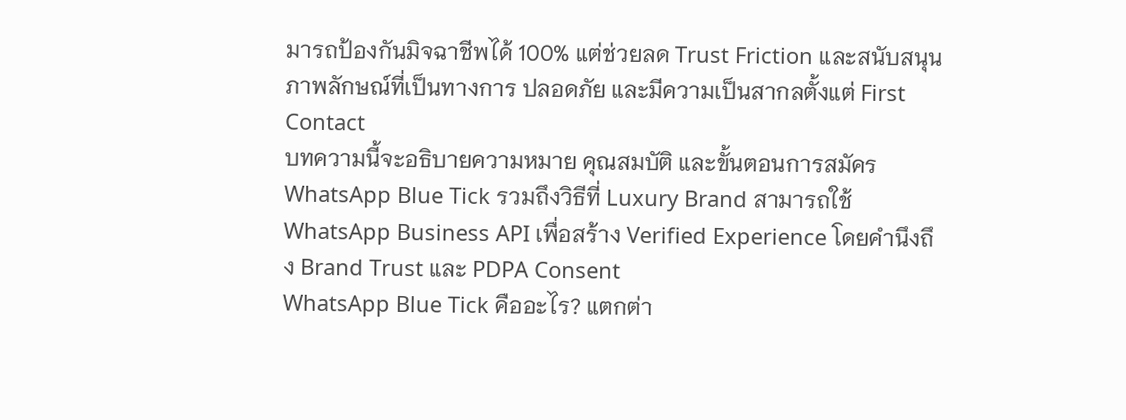มารถป้องกันมิจฉาชีพได้ 100% แต่ช่วยลด Trust Friction และสนับสนุนภาพลักษณ์ที่เป็นทางการ ปลอดภัย และมีความเป็นสากลตั้งแต่ First Contact
บทความนี้จะอธิบายความหมาย คุณสมบัติ และขั้นตอนการสมัคร WhatsApp Blue Tick รวมถึงวิธีที่ Luxury Brand สามารถใช้ WhatsApp Business API เพื่อสร้าง Verified Experience โดยคำนึงถึง Brand Trust และ PDPA Consent
WhatsApp Blue Tick คืออะไร? แตกต่า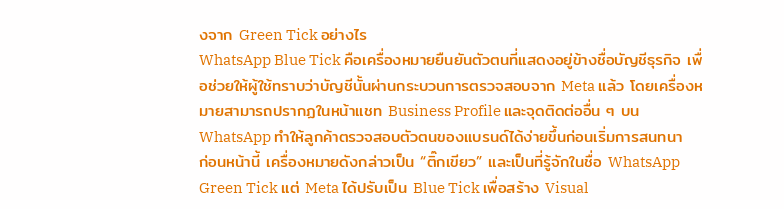งจาก Green Tick อย่างไร
WhatsApp Blue Tick คือเครื่องหมายยืนยันตัวตนที่แสดงอยู่ข้างชื่อบัญชีธุรกิจ เพื่อช่วยให้ผู้ใช้ทราบว่าบัญชีนั้นผ่านกระบวนการตรวจสอบจาก Meta แล้ว โดยเครื่องหมายสามารถปรากฏในหน้าแชท Business Profile และจุดติดต่ออื่น ๆ บน WhatsApp ทำให้ลูกค้าตรวจสอบตัวตนของแบรนด์ได้ง่ายขึ้นก่อนเริ่มการสนทนา
ก่อนหน้านี้ เครื่องหมายดังกล่าวเป็น “ติ๊กเขียว” และเป็นที่รู้จักในชื่อ WhatsApp Green Tick แต่ Meta ได้ปรับเป็น Blue Tick เพื่อสร้าง Visual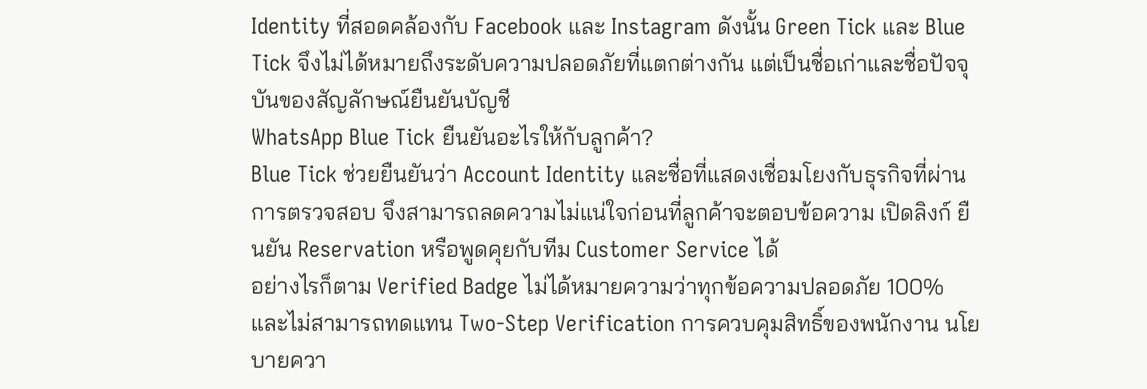Identity ที่สอดคล้องกับ Facebook และ Instagram ดังนั้น Green Tick และ Blue Tick จึงไม่ได้หมายถึงระดับความปลอดภัยที่แตกต่างกัน แต่เป็นชื่อเก่าและชื่อปัจจุบันของสัญลักษณ์ยืนยันบัญชี
WhatsApp Blue Tick ยืนยันอะไรให้กับลูกค้า?
Blue Tick ช่วยยืนยันว่า Account Identity และชื่อที่แสดงเชื่อมโยงกับธุรกิจที่ผ่านการตรวจสอบ จึงสามารถลดความไม่แน่ใจก่อนที่ลูกค้าจะตอบข้อความ เปิดลิงก์ ยืนยัน Reservation หรือพูดคุยกับทีม Customer Service ได้
อย่างไรก็ตาม Verified Badge ไม่ได้หมายความว่าทุกข้อความปลอดภัย 100% และไม่สามารถทดแทน Two-Step Verification การควบคุมสิทธิ์ของพนักงาน นโยบายควา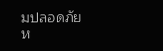มปลอดภัย ห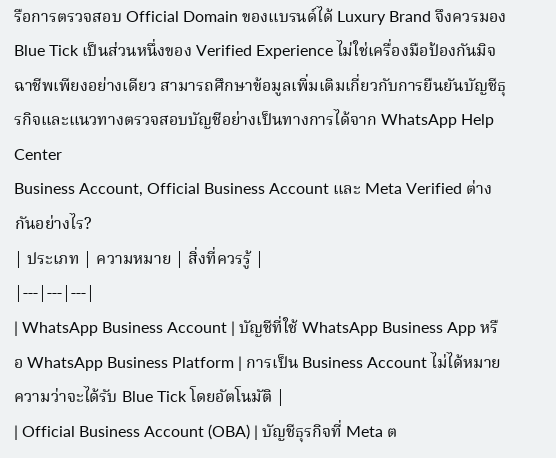รือการตรวจสอบ Official Domain ของแบรนด์ได้ Luxury Brand จึงควรมอง Blue Tick เป็นส่วนหนึ่งของ Verified Experience ไม่ใช่เครื่องมือป้องกันมิจฉาชีพเพียงอย่างเดียว สามารถศึกษาข้อมูลเพิ่มเติมเกี่ยวกับการยืนยันบัญชีธุรกิจและแนวทางตรวจสอบบัญชีอย่างเป็นทางการได้จาก WhatsApp Help Center
Business Account, Official Business Account และ Meta Verified ต่างกันอย่างไร?
| ประเภท | ความหมาย | สิ่งที่ควรรู้ |
|---|---|---|
| WhatsApp Business Account | บัญชีที่ใช้ WhatsApp Business App หรือ WhatsApp Business Platform | การเป็น Business Account ไม่ได้หมายความว่าจะได้รับ Blue Tick โดยอัตโนมัติ |
| Official Business Account (OBA) | บัญชีธุรกิจที่ Meta ต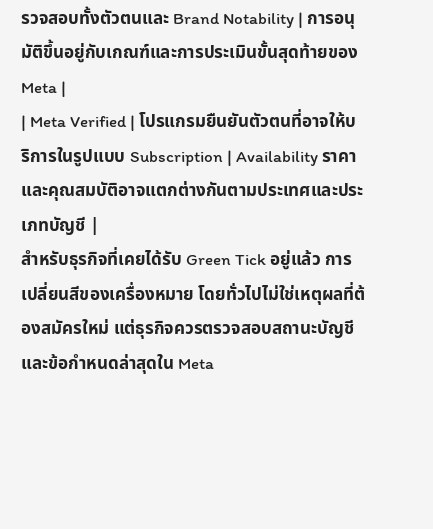รวจสอบทั้งตัวตนและ Brand Notability | การอนุมัติขึ้นอยู่กับเกณฑ์และการประเมินขั้นสุดท้ายของ Meta |
| Meta Verified | โปรแกรมยืนยันตัวตนที่อาจให้บริการในรูปแบบ Subscription | Availability ราคา และคุณสมบัติอาจแตกต่างกันตามประเทศและประเภทบัญชี |
สำหรับธุรกิจที่เคยได้รับ Green Tick อยู่แล้ว การเปลี่ยนสีของเครื่องหมาย โดยทั่วไปไม่ใช่เหตุผลที่ต้องสมัครใหม่ แต่ธุรกิจควรตรวจสอบสถานะบัญชี และข้อกำหนดล่าสุดใน Meta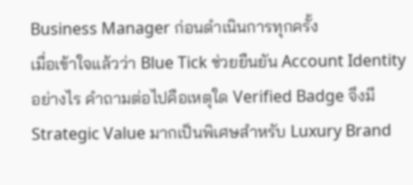Business Manager ก่อนดำเนินการทุกครั้ง
เมื่อเข้าใจแล้วว่า Blue Tick ช่วยยืนยัน Account Identity อย่างไร คำถามต่อไปคือเหตุใด Verified Badge จึงมี Strategic Value มากเป็นพิเศษสำหรับ Luxury Brand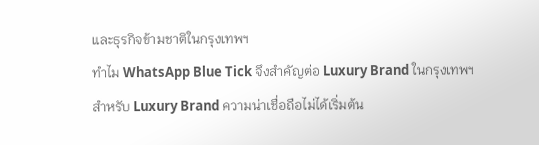และธุรกิจข้ามชาติในกรุงเทพฯ
ทำไม WhatsApp Blue Tick จึงสำคัญต่อ Luxury Brand ในกรุงเทพฯ
สำหรับ Luxury Brand ความน่าเชื่อถือไม่ได้เริ่มต้น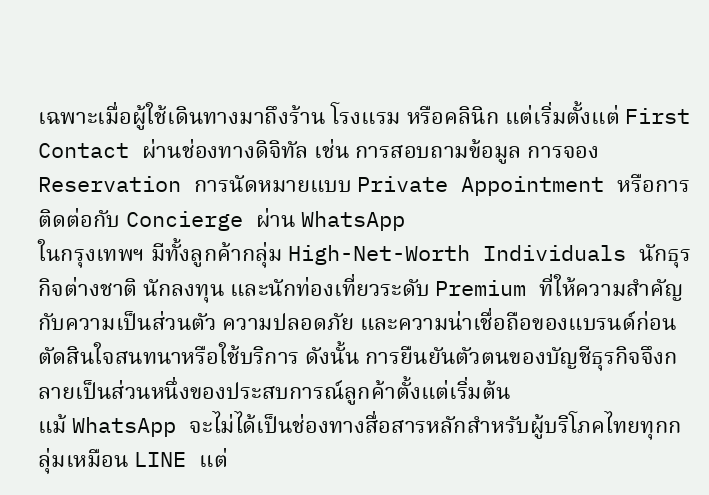เฉพาะเมื่อผู้ใช้เดินทางมาถึงร้าน โรงแรม หรือคลินิก แต่เริ่มตั้งแต่ First Contact ผ่านช่องทางดิจิทัล เช่น การสอบถามข้อมูล การจอง Reservation การนัดหมายแบบ Private Appointment หรือการติดต่อกับ Concierge ผ่าน WhatsApp
ในกรุงเทพฯ มีทั้งลูกค้ากลุ่ม High-Net-Worth Individuals นักธุรกิจต่างชาติ นักลงทุน และนักท่องเที่ยวระดับ Premium ที่ให้ความสำคัญกับความเป็นส่วนตัว ความปลอดภัย และความน่าเชื่อถือของแบรนด์ก่อนตัดสินใจสนทนาหรือใช้บริการ ดังนั้น การยืนยันตัวตนของบัญชีธุรกิจจึงกลายเป็นส่วนหนึ่งของประสบการณ์ลูกค้าตั้งแต่เริ่มต้น
แม้ WhatsApp จะไม่ได้เป็นช่องทางสื่อสารหลักสำหรับผู้บริโภคไทยทุกกลุ่มเหมือน LINE แต่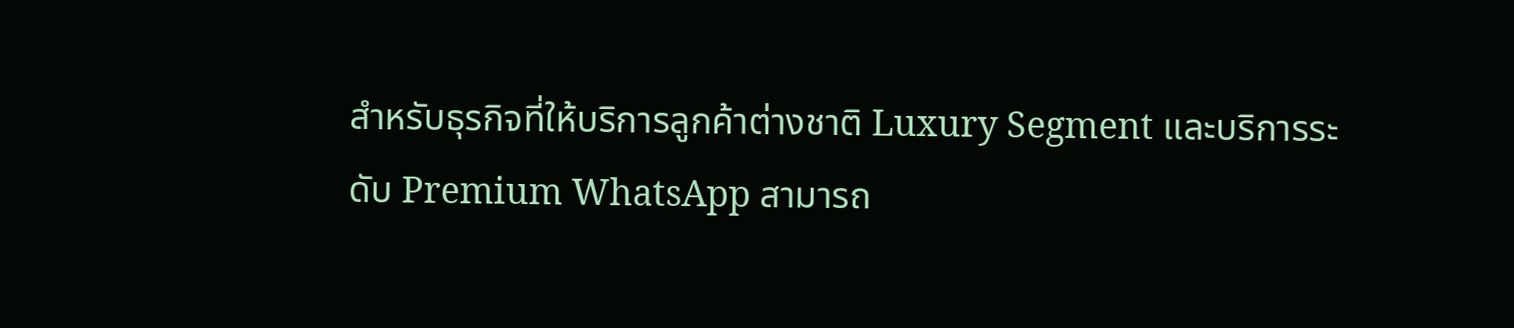สำหรับธุรกิจที่ให้บริการลูกค้าต่างชาติ Luxury Segment และบริการระดับ Premium WhatsApp สามารถ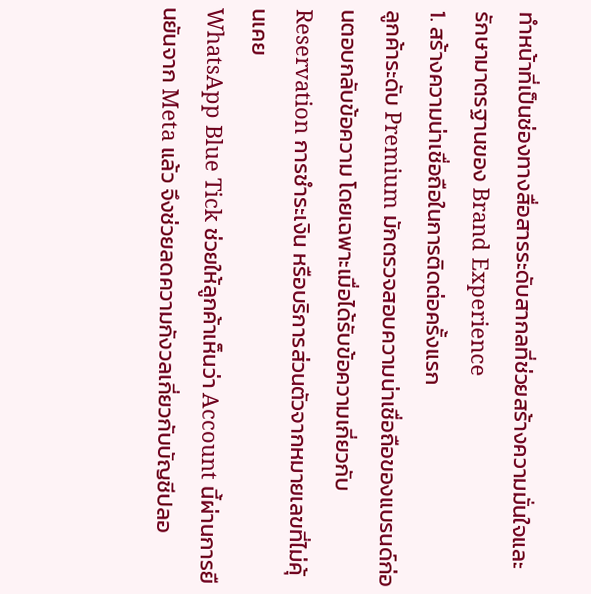ทำหน้าที่เป็นช่องทางสื่อสารระดับสากลที่ช่วยสร้างความมั่นใจและรักษามาตรฐานของ Brand Experience
1. สร้างความน่าเชื่อถือในการติดต่อครั้งแรก
ลูกค้าระดับ Premium มักตรวจสอบความน่าเชื่อถือของแบรนด์ก่อนตอบกลับข้อความ โดยเฉพาะเมื่อได้รับข้อความเกี่ยวกับ Reservation การชำระเงิน หรือบริการส่วนตัวจากหมายเลขที่ไม่คุ้นเคย
WhatsApp Blue Tick ช่วยให้ลูกค้าเห็นว่า Account นี้ผ่านการยืนยันจาก Meta แล้ว จึงช่วยลดความกังวลเกี่ยวกับบัญชีปลอ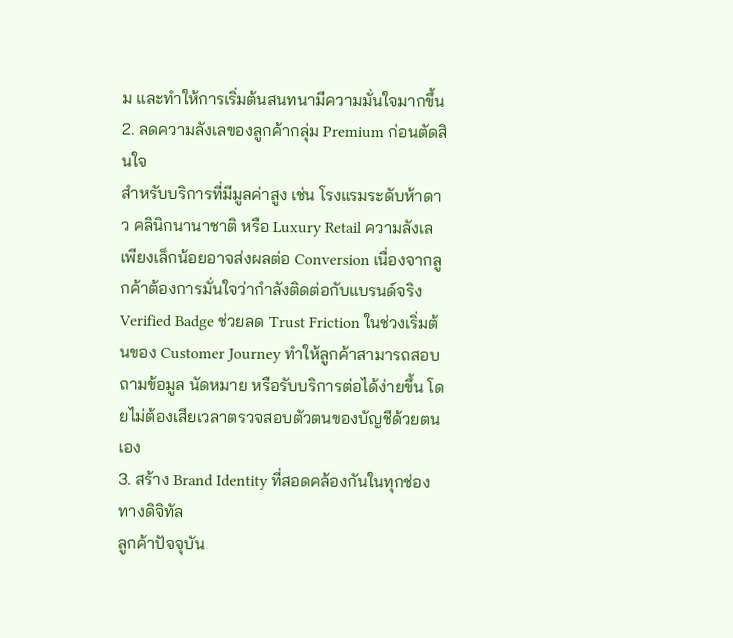ม และทำให้การเริ่มต้นสนทนามีความมั่นใจมากขึ้น
2. ลดความลังเลของลูกค้ากลุ่ม Premium ก่อนตัดสินใจ
สำหรับบริการที่มีมูลค่าสูง เช่น โรงแรมระดับห้าดาว คลินิกนานาชาติ หรือ Luxury Retail ความลังเลเพียงเล็กน้อยอาจส่งผลต่อ Conversion เนื่องจากลูกค้าต้องการมั่นใจว่ากำลังติดต่อกับแบรนด์จริง
Verified Badge ช่วยลด Trust Friction ในช่วงเริ่มต้นของ Customer Journey ทำให้ลูกค้าสามารถสอบถามข้อมูล นัดหมาย หรือรับบริการต่อได้ง่ายขึ้น โดยไม่ต้องเสียเวลาตรวจสอบตัวตนของบัญชีด้วยตนเอง
3. สร้าง Brand Identity ที่สอดคล้องกันในทุกช่องทางดิจิทัล
ลูกค้าปัจจุบัน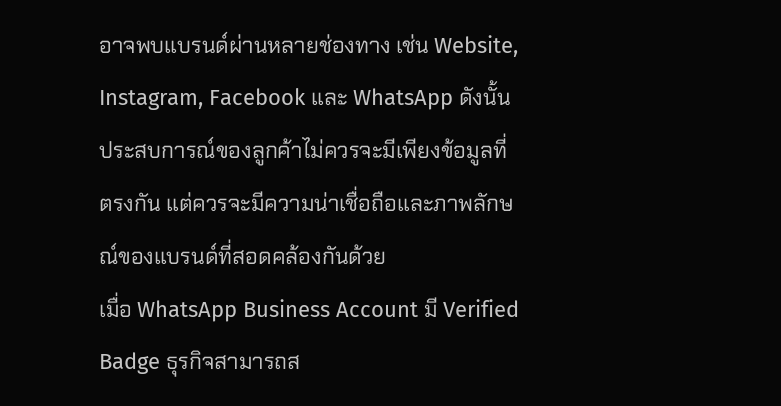อาจพบแบรนด์ผ่านหลายช่องทาง เช่น Website, Instagram, Facebook และ WhatsApp ดังนั้น ประสบการณ์ของลูกค้าไม่ควรจะมีเพียงข้อมูลที่ตรงกัน แต่ควรจะมีความน่าเชื่อถือและภาพลักษณ์ของแบรนด์ที่สอดคล้องกันด้วย
เมื่อ WhatsApp Business Account มี Verified Badge ธุรกิจสามารถส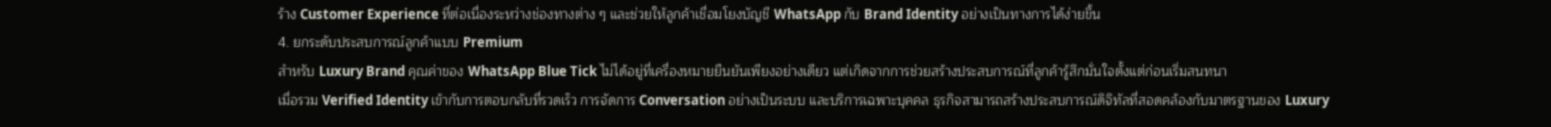ร้าง Customer Experience ที่ต่อเนื่องระหว่างช่องทางต่าง ๆ และช่วยให้ลูกค้าเชื่อมโยงบัญชี WhatsApp กับ Brand Identity อย่างเป็นทางการได้ง่ายขึ้น
4. ยกระดับประสบการณ์ลูกค้าแบบ Premium
สำหรับ Luxury Brand คุณค่าของ WhatsApp Blue Tick ไม่ได้อยู่ที่เครื่องหมายยืนยันเพียงอย่างเดียว แต่เกิดจากการช่วยสร้างประสบการณ์ที่ลูกค้ารู้สึกมั่นใจตั้งแต่ก่อนเริ่มสนทนา
เมื่อรวม Verified Identity เข้ากับการตอบกลับที่รวดเร็ว การจัดการ Conversation อย่างเป็นระบบ และบริการเฉพาะบุคคล ธุรกิจสามารถสร้างประสบการณ์ดิจิทัลที่สอดคล้องกับมาตรฐานของ Luxury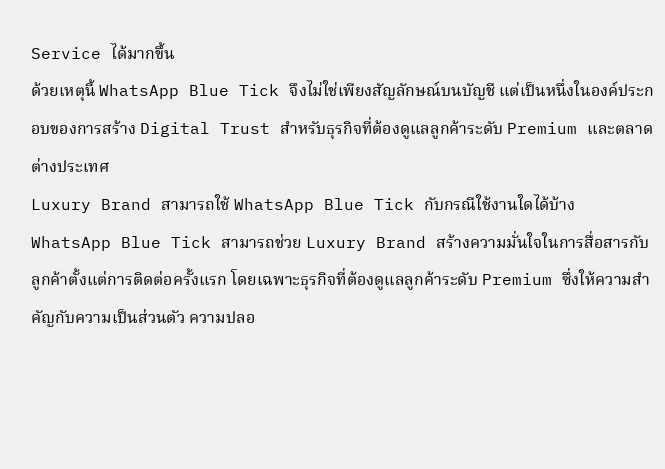Service ได้มากขึ้น
ด้วยเหตุนี้ WhatsApp Blue Tick จึงไม่ใช่เพียงสัญลักษณ์บนบัญชี แต่เป็นหนึ่งในองค์ประกอบของการสร้าง Digital Trust สำหรับธุรกิจที่ต้องดูแลลูกค้าระดับ Premium และตลาดต่างประเทศ
Luxury Brand สามารถใช้ WhatsApp Blue Tick กับกรณีใช้งานใดได้บ้าง
WhatsApp Blue Tick สามารถช่วย Luxury Brand สร้างความมั่นใจในการสื่อสารกับลูกค้าตั้งแต่การติดต่อครั้งแรก โดยเฉพาะธุรกิจที่ต้องดูแลลูกค้าระดับ Premium ซึ่งให้ความสำคัญกับความเป็นส่วนตัว ความปลอ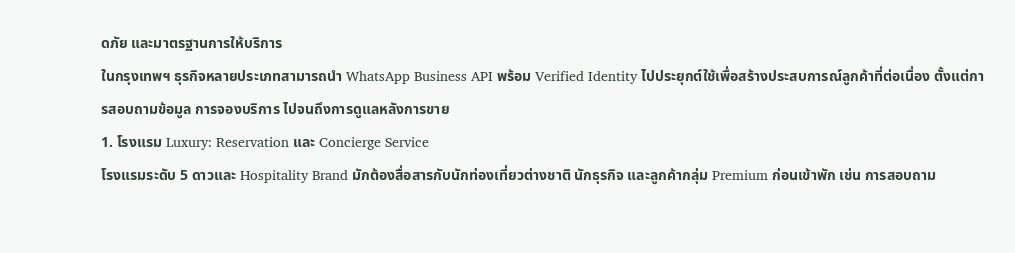ดภัย และมาตรฐานการให้บริการ
ในกรุงเทพฯ ธุรกิจหลายประเภทสามารถนำ WhatsApp Business API พร้อม Verified Identity ไปประยุกต์ใช้เพื่อสร้างประสบการณ์ลูกค้าที่ต่อเนื่อง ตั้งแต่การสอบถามข้อมูล การจองบริการ ไปจนถึงการดูแลหลังการขาย
1. โรงแรม Luxury: Reservation และ Concierge Service
โรงแรมระดับ 5 ดาวและ Hospitality Brand มักต้องสื่อสารกับนักท่องเที่ยวต่างชาติ นักธุรกิจ และลูกค้ากลุ่ม Premium ก่อนเข้าพัก เช่น การสอบถาม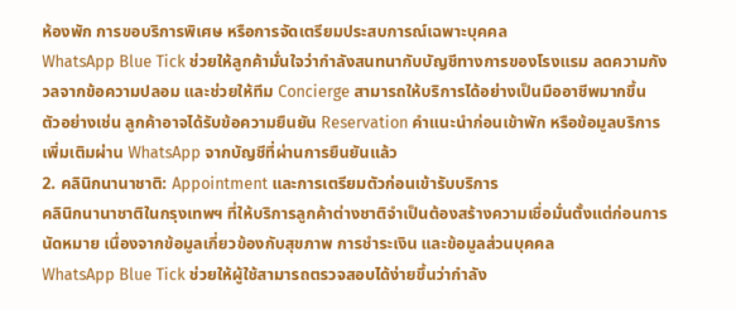ห้องพัก การขอบริการพิเศษ หรือการจัดเตรียมประสบการณ์เฉพาะบุคคล
WhatsApp Blue Tick ช่วยให้ลูกค้ามั่นใจว่ากำลังสนทนากับบัญชีทางการของโรงแรม ลดความกังวลจากข้อความปลอม และช่วยให้ทีม Concierge สามารถให้บริการได้อย่างเป็นมืออาชีพมากขึ้น
ตัวอย่างเช่น ลูกค้าอาจได้รับข้อความยืนยัน Reservation คำแนะนำก่อนเข้าพัก หรือข้อมูลบริการเพิ่มเติมผ่าน WhatsApp จากบัญชีที่ผ่านการยืนยันแล้ว
2. คลินิกนานาชาติ: Appointment และการเตรียมตัวก่อนเข้ารับบริการ
คลินิกนานาชาติในกรุงเทพฯ ที่ให้บริการลูกค้าต่างชาติจำเป็นต้องสร้างความเชื่อมั่นตั้งแต่ก่อนการนัดหมาย เนื่องจากข้อมูลเกี่ยวข้องกับสุขภาพ การชำระเงิน และข้อมูลส่วนบุคคล
WhatsApp Blue Tick ช่วยให้ผู้ใช้สามารถตรวจสอบได้ง่ายขึ้นว่ากำลัง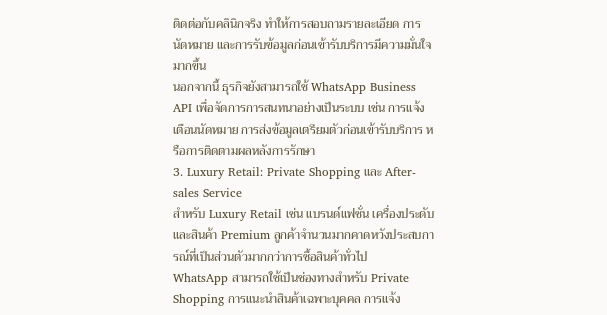ติดต่อกับคลินิกจริง ทำให้การสอบถามรายละเอียด การนัดหมาย และการรับข้อมูลก่อนเข้ารับบริการมีความมั่นใจมากขึ้น
นอกจากนี้ ธุรกิจยังสามารถใช้ WhatsApp Business API เพื่อจัดการการสนทนาอย่างเป็นระบบ เช่น การแจ้งเตือนนัดหมาย การส่งข้อมูลเตรียมตัวก่อนเข้ารับบริการ หรือการติดตามผลหลังการรักษา
3. Luxury Retail: Private Shopping และ After-sales Service
สำหรับ Luxury Retail เช่น แบรนด์แฟชั่น เครื่องประดับ และสินค้า Premium ลูกค้าจำนวนมากคาดหวังประสบการณ์ที่เป็นส่วนตัวมากกว่าการซื้อสินค้าทั่วไป
WhatsApp สามารถใช้เป็นช่องทางสำหรับ Private Shopping การแนะนำสินค้าเฉพาะบุคคล การแจ้ง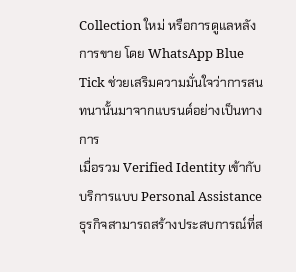Collection ใหม่ หรือการดูแลหลังการขาย โดย WhatsApp Blue Tick ช่วยเสริมความมั่นใจว่าการสนทนานั้นมาจากแบรนด์อย่างเป็นทางการ
เมื่อรวม Verified Identity เข้ากับบริการแบบ Personal Assistance ธุรกิจสามารถสร้างประสบการณ์ที่ส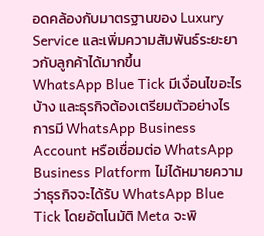อดคล้องกับมาตรฐานของ Luxury Service และเพิ่มความสัมพันธ์ระยะยาวกับลูกค้าได้มากขึ้น
WhatsApp Blue Tick มีเงื่อนไขอะไรบ้าง และธุรกิจต้องเตรียมตัวอย่างไร
การมี WhatsApp Business Account หรือเชื่อมต่อ WhatsApp Business Platform ไม่ได้หมายความว่าธุรกิจจะได้รับ WhatsApp Blue Tick โดยอัตโนมัติ Meta จะพิ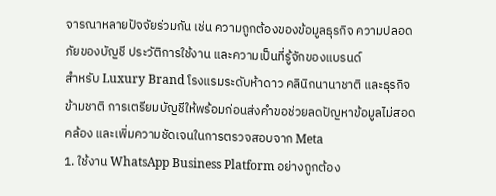จารณาหลายปัจจัยร่วมกัน เช่น ความถูกต้องของข้อมูลธุรกิจ ความปลอดภัยของบัญชี ประวัติการใช้งาน และความเป็นที่รู้จักของแบรนด์
สำหรับ Luxury Brand โรงแรมระดับห้าดาว คลินิกนานาชาติ และธุรกิจข้ามชาติ การเตรียมบัญชีให้พร้อมก่อนส่งคำขอช่วยลดปัญหาข้อมูลไม่สอดคล้อง และเพิ่มความชัดเจนในการตรวจสอบจาก Meta
1. ใช้งาน WhatsApp Business Platform อย่างถูกต้อง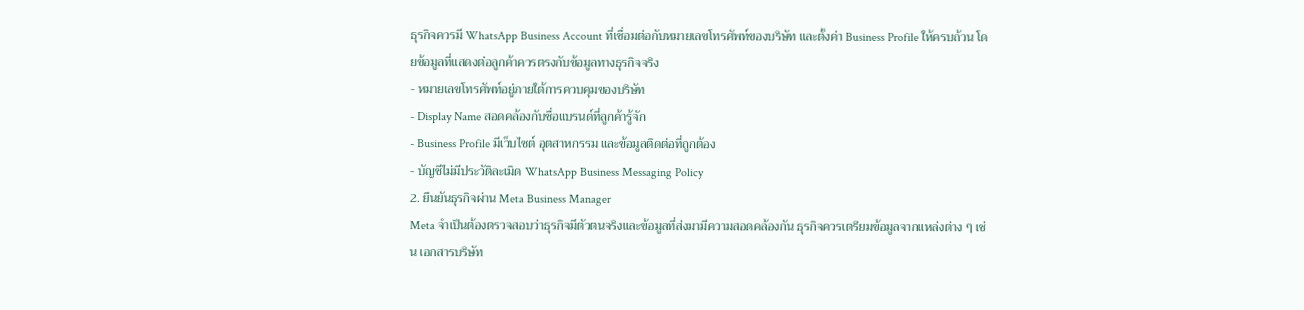ธุรกิจควรมี WhatsApp Business Account ที่เชื่อมต่อกับหมายเลขโทรศัพท์ของบริษัท และตั้งค่า Business Profile ให้ครบถ้วน โดยข้อมูลที่แสดงต่อลูกค้าควรตรงกับข้อมูลทางธุรกิจจริง
- หมายเลขโทรศัพท์อยู่ภายใต้การควบคุมของบริษัท
- Display Name สอดคล้องกับชื่อแบรนด์ที่ลูกค้ารู้จัก
- Business Profile มีเว็บไซต์ อุตสาหกรรม และข้อมูลติดต่อที่ถูกต้อง
- บัญชีไม่มีประวัติละเมิด WhatsApp Business Messaging Policy
2. ยืนยันธุรกิจผ่าน Meta Business Manager
Meta จำเป็นต้องตรวจสอบว่าธุรกิจมีตัวตนจริงและข้อมูลที่ส่งมามีความสอดคล้องกัน ธุรกิจควรเตรียมข้อมูลจากแหล่งต่าง ๆ เช่น เอกสารบริษัท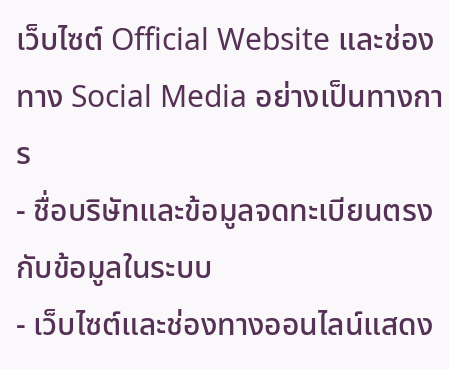เว็บไซต์ Official Website และช่องทาง Social Media อย่างเป็นทางการ
- ชื่อบริษัทและข้อมูลจดทะเบียนตรงกับข้อมูลในระบบ
- เว็บไซต์และช่องทางออนไลน์แสดง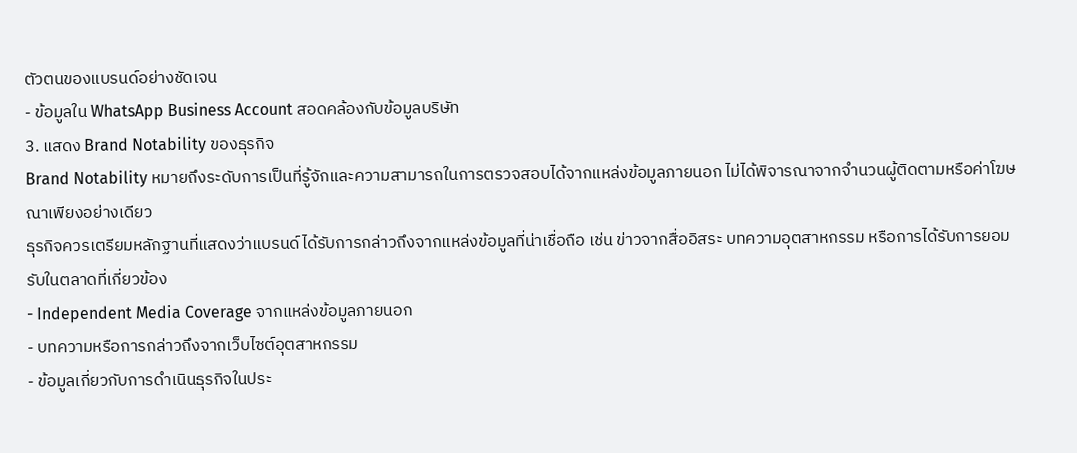ตัวตนของแบรนด์อย่างชัดเจน
- ข้อมูลใน WhatsApp Business Account สอดคล้องกับข้อมูลบริษัท
3. แสดง Brand Notability ของธุรกิจ
Brand Notability หมายถึงระดับการเป็นที่รู้จักและความสามารถในการตรวจสอบได้จากแหล่งข้อมูลภายนอก ไม่ได้พิจารณาจากจำนวนผู้ติดตามหรือค่าโฆษณาเพียงอย่างเดียว
ธุรกิจควรเตรียมหลักฐานที่แสดงว่าแบรนด์ได้รับการกล่าวถึงจากแหล่งข้อมูลที่น่าเชื่อถือ เช่น ข่าวจากสื่ออิสระ บทความอุตสาหกรรม หรือการได้รับการยอมรับในตลาดที่เกี่ยวข้อง
- Independent Media Coverage จากแหล่งข้อมูลภายนอก
- บทความหรือการกล่าวถึงจากเว็บไซต์อุตสาหกรรม
- ข้อมูลเกี่ยวกับการดำเนินธุรกิจในประ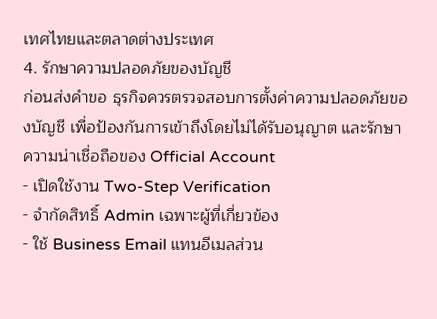เทศไทยและตลาดต่างประเทศ
4. รักษาความปลอดภัยของบัญชี
ก่อนส่งคำขอ ธุรกิจควรตรวจสอบการตั้งค่าความปลอดภัยของบัญชี เพื่อป้องกันการเข้าถึงโดยไม่ได้รับอนุญาต และรักษาความน่าเชื่อถือของ Official Account
- เปิดใช้งาน Two-Step Verification
- จำกัดสิทธิ์ Admin เฉพาะผู้ที่เกี่ยวข้อง
- ใช้ Business Email แทนอีเมลส่วน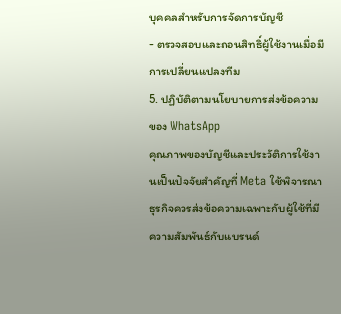บุคคลสำหรับการจัดการบัญชี
- ตรวจสอบและถอนสิทธิ์ผู้ใช้งานเมื่อมีการเปลี่ยนแปลงทีม
5. ปฏิบัติตามนโยบายการส่งข้อความของ WhatsApp
คุณภาพของบัญชีและประวัติการใช้งานเป็นปัจจัยสำคัญที่ Meta ใช้พิจารณา ธุรกิจควรส่งข้อความเฉพาะกับผู้ใช้ที่มีความสัมพันธ์กับแบรนด์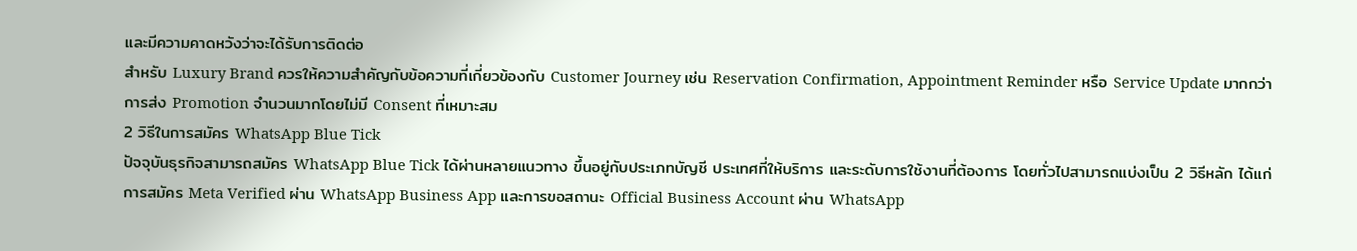และมีความคาดหวังว่าจะได้รับการติดต่อ
สำหรับ Luxury Brand ควรให้ความสำคัญกับข้อความที่เกี่ยวข้องกับ Customer Journey เช่น Reservation Confirmation, Appointment Reminder หรือ Service Update มากกว่าการส่ง Promotion จำนวนมากโดยไม่มี Consent ที่เหมาะสม
2 วิธีในการสมัคร WhatsApp Blue Tick
ปัจจุบันธุรกิจสามารถสมัคร WhatsApp Blue Tick ได้ผ่านหลายแนวทาง ขึ้นอยู่กับประเภทบัญชี ประเทศที่ให้บริการ และระดับการใช้งานที่ต้องการ โดยทั่วไปสามารถแบ่งเป็น 2 วิธีหลัก ได้แก่ การสมัคร Meta Verified ผ่าน WhatsApp Business App และการขอสถานะ Official Business Account ผ่าน WhatsApp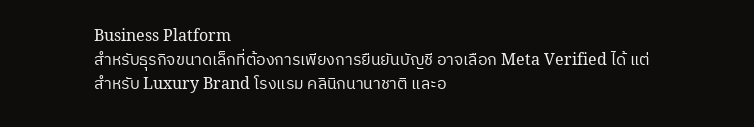Business Platform
สำหรับธุรกิจขนาดเล็กที่ต้องการเพียงการยืนยันบัญชี อาจเลือก Meta Verified ได้ แต่สำหรับ Luxury Brand โรงแรม คลินิกนานาชาติ และอ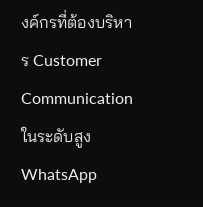งค์กรที่ต้องบริหาร Customer Communication ในระดับสูง WhatsApp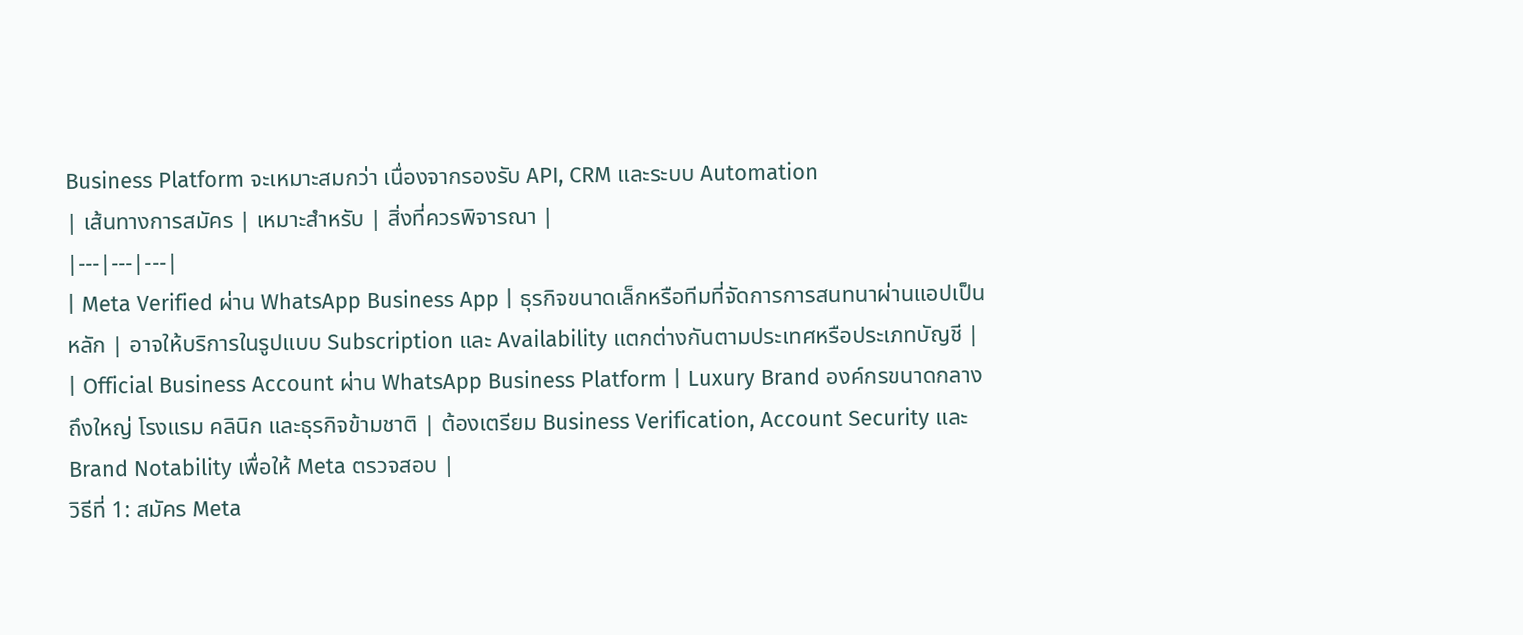Business Platform จะเหมาะสมกว่า เนื่องจากรองรับ API, CRM และระบบ Automation
| เส้นทางการสมัคร | เหมาะสำหรับ | สิ่งที่ควรพิจารณา |
|---|---|---|
| Meta Verified ผ่าน WhatsApp Business App | ธุรกิจขนาดเล็กหรือทีมที่จัดการการสนทนาผ่านแอปเป็นหลัก | อาจให้บริการในรูปแบบ Subscription และ Availability แตกต่างกันตามประเทศหรือประเภทบัญชี |
| Official Business Account ผ่าน WhatsApp Business Platform | Luxury Brand องค์กรขนาดกลางถึงใหญ่ โรงแรม คลินิก และธุรกิจข้ามชาติ | ต้องเตรียม Business Verification, Account Security และ Brand Notability เพื่อให้ Meta ตรวจสอบ |
วิธีที่ 1: สมัคร Meta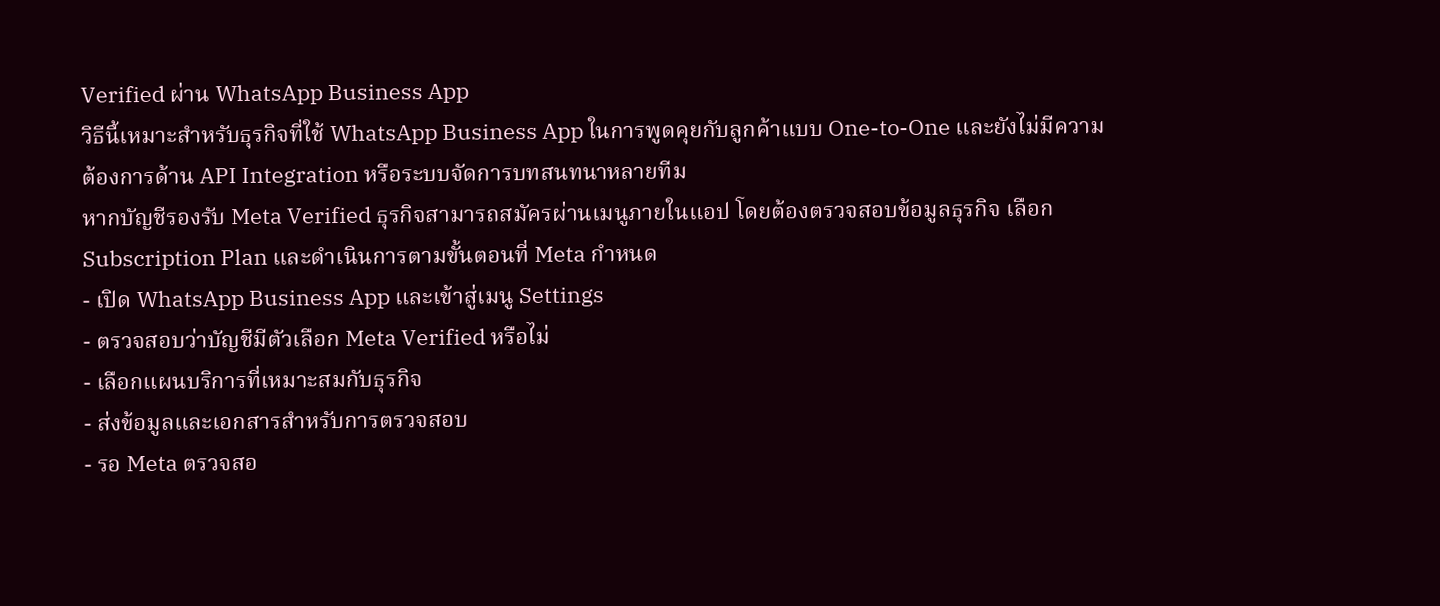Verified ผ่าน WhatsApp Business App
วิธีนี้เหมาะสำหรับธุรกิจที่ใช้ WhatsApp Business App ในการพูดคุยกับลูกค้าแบบ One-to-One และยังไม่มีความต้องการด้าน API Integration หรือระบบจัดการบทสนทนาหลายทีม
หากบัญชีรองรับ Meta Verified ธุรกิจสามารถสมัครผ่านเมนูภายในแอป โดยต้องตรวจสอบข้อมูลธุรกิจ เลือก Subscription Plan และดำเนินการตามขั้นตอนที่ Meta กำหนด
- เปิด WhatsApp Business App และเข้าสู่เมนู Settings
- ตรวจสอบว่าบัญชีมีตัวเลือก Meta Verified หรือไม่
- เลือกแผนบริการที่เหมาะสมกับธุรกิจ
- ส่งข้อมูลและเอกสารสำหรับการตรวจสอบ
- รอ Meta ตรวจสอ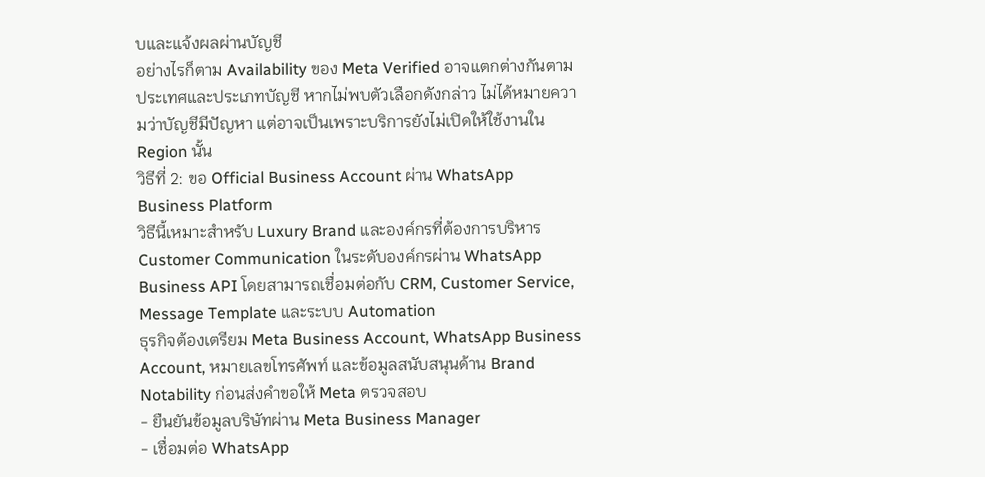บและแจ้งผลผ่านบัญชี
อย่างไรก็ตาม Availability ของ Meta Verified อาจแตกต่างกันตามประเทศและประเภทบัญชี หากไม่พบตัวเลือกดังกล่าว ไม่ได้หมายความว่าบัญชีมีปัญหา แต่อาจเป็นเพราะบริการยังไม่เปิดให้ใช้งานใน Region นั้น
วิธีที่ 2: ขอ Official Business Account ผ่าน WhatsApp Business Platform
วิธีนี้เหมาะสำหรับ Luxury Brand และองค์กรที่ต้องการบริหาร Customer Communication ในระดับองค์กรผ่าน WhatsApp Business API โดยสามารถเชื่อมต่อกับ CRM, Customer Service, Message Template และระบบ Automation
ธุรกิจต้องเตรียม Meta Business Account, WhatsApp Business Account, หมายเลขโทรศัพท์ และข้อมูลสนับสนุนด้าน Brand Notability ก่อนส่งคำขอให้ Meta ตรวจสอบ
- ยืนยันข้อมูลบริษัทผ่าน Meta Business Manager
- เชื่อมต่อ WhatsApp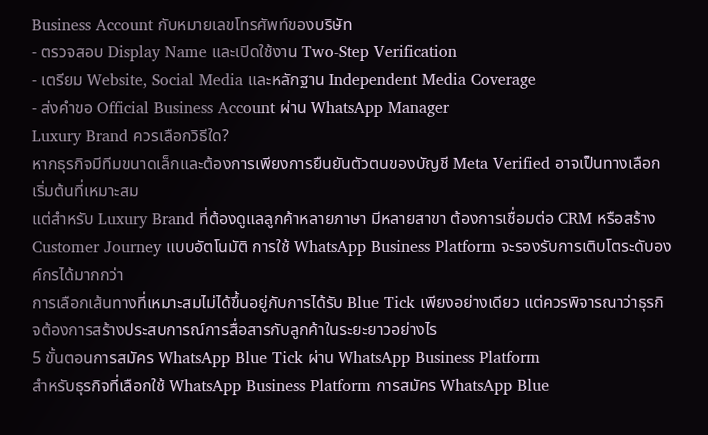Business Account กับหมายเลขโทรศัพท์ของบริษัท
- ตรวจสอบ Display Name และเปิดใช้งาน Two-Step Verification
- เตรียม Website, Social Media และหลักฐาน Independent Media Coverage
- ส่งคำขอ Official Business Account ผ่าน WhatsApp Manager
Luxury Brand ควรเลือกวิธีใด?
หากธุรกิจมีทีมขนาดเล็กและต้องการเพียงการยืนยันตัวตนของบัญชี Meta Verified อาจเป็นทางเลือกเริ่มต้นที่เหมาะสม
แต่สำหรับ Luxury Brand ที่ต้องดูแลลูกค้าหลายภาษา มีหลายสาขา ต้องการเชื่อมต่อ CRM หรือสร้าง Customer Journey แบบอัตโนมัติ การใช้ WhatsApp Business Platform จะรองรับการเติบโตระดับองค์กรได้มากกว่า
การเลือกเส้นทางที่เหมาะสมไม่ได้ขึ้นอยู่กับการได้รับ Blue Tick เพียงอย่างเดียว แต่ควรพิจารณาว่าธุรกิจต้องการสร้างประสบการณ์การสื่อสารกับลูกค้าในระยะยาวอย่างไร
5 ขั้นตอนการสมัคร WhatsApp Blue Tick ผ่าน WhatsApp Business Platform
สำหรับธุรกิจที่เลือกใช้ WhatsApp Business Platform การสมัคร WhatsApp Blue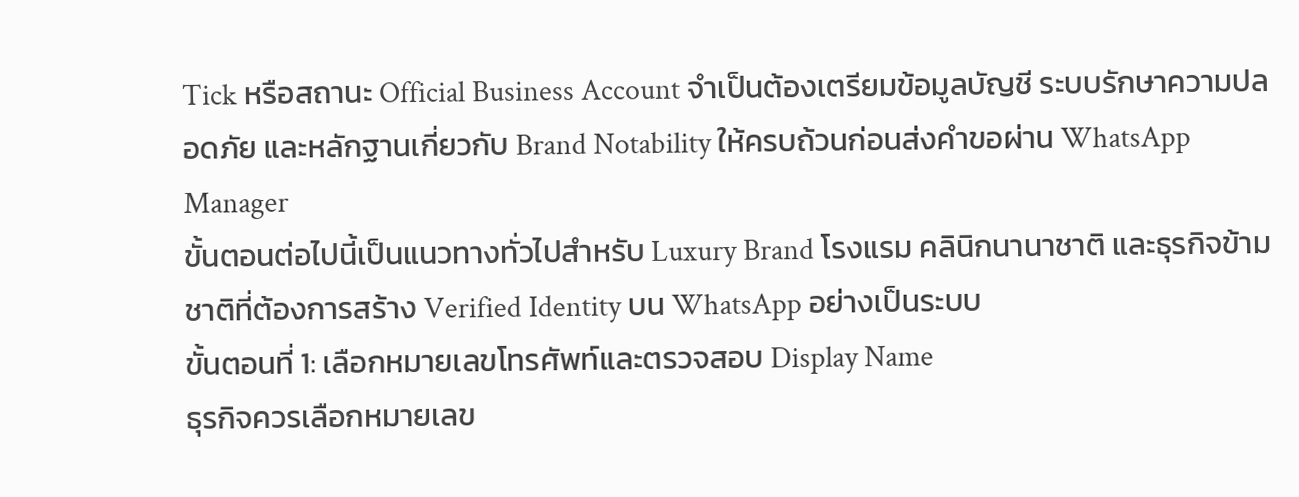Tick หรือสถานะ Official Business Account จำเป็นต้องเตรียมข้อมูลบัญชี ระบบรักษาความปลอดภัย และหลักฐานเกี่ยวกับ Brand Notability ให้ครบถ้วนก่อนส่งคำขอผ่าน WhatsApp Manager
ขั้นตอนต่อไปนี้เป็นแนวทางทั่วไปสำหรับ Luxury Brand โรงแรม คลินิกนานาชาติ และธุรกิจข้ามชาติที่ต้องการสร้าง Verified Identity บน WhatsApp อย่างเป็นระบบ
ขั้นตอนที่ 1: เลือกหมายเลขโทรศัพท์และตรวจสอบ Display Name
ธุรกิจควรเลือกหมายเลข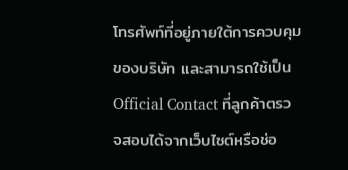โทรศัพท์ที่อยู่ภายใต้การควบคุมของบริษัท และสามารถใช้เป็น Official Contact ที่ลูกค้าตรวจสอบได้จากเว็บไซต์หรือช่อ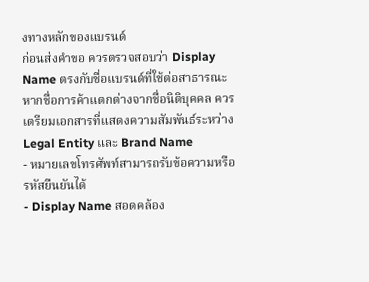งทางหลักของแบรนด์
ก่อนส่งคำขอ ควรตรวจสอบว่า Display Name ตรงกับชื่อแบรนด์ที่ใช้ต่อสาธารณะ หากชื่อการค้าแตกต่างจากชื่อนิติบุคคล ควรเตรียมเอกสารที่แสดงความสัมพันธ์ระหว่าง Legal Entity และ Brand Name
- หมายเลขโทรศัพท์สามารถรับข้อความหรือรหัสยืนยันได้
- Display Name สอดคล้อง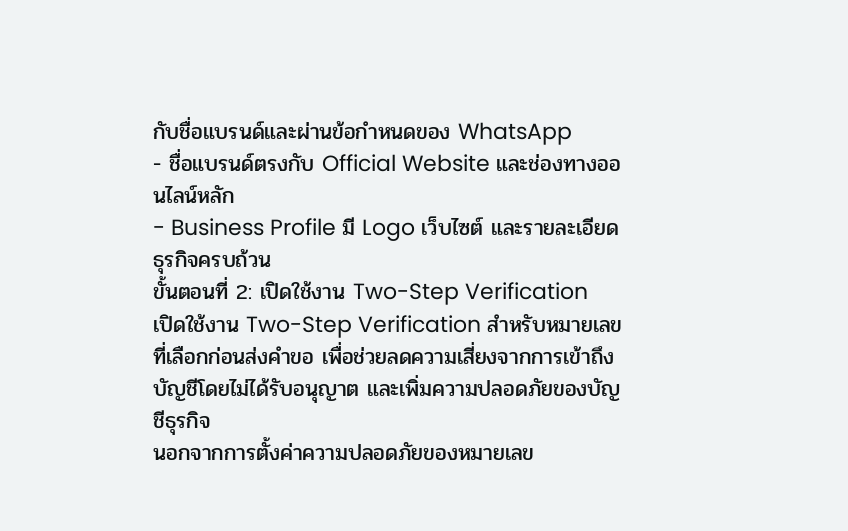กับชื่อแบรนด์และผ่านข้อกำหนดของ WhatsApp
- ชื่อแบรนด์ตรงกับ Official Website และช่องทางออนไลน์หลัก
- Business Profile มี Logo เว็บไซต์ และรายละเอียดธุรกิจครบถ้วน
ขั้นตอนที่ 2: เปิดใช้งาน Two-Step Verification
เปิดใช้งาน Two-Step Verification สำหรับหมายเลขที่เลือกก่อนส่งคำขอ เพื่อช่วยลดความเสี่ยงจากการเข้าถึงบัญชีโดยไม่ได้รับอนุญาต และเพิ่มความปลอดภัยของบัญชีธุรกิจ
นอกจากการตั้งค่าความปลอดภัยของหมายเลข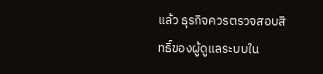แล้ว ธุรกิจควรตรวจสอบสิทธิ์ของผู้ดูแลระบบใน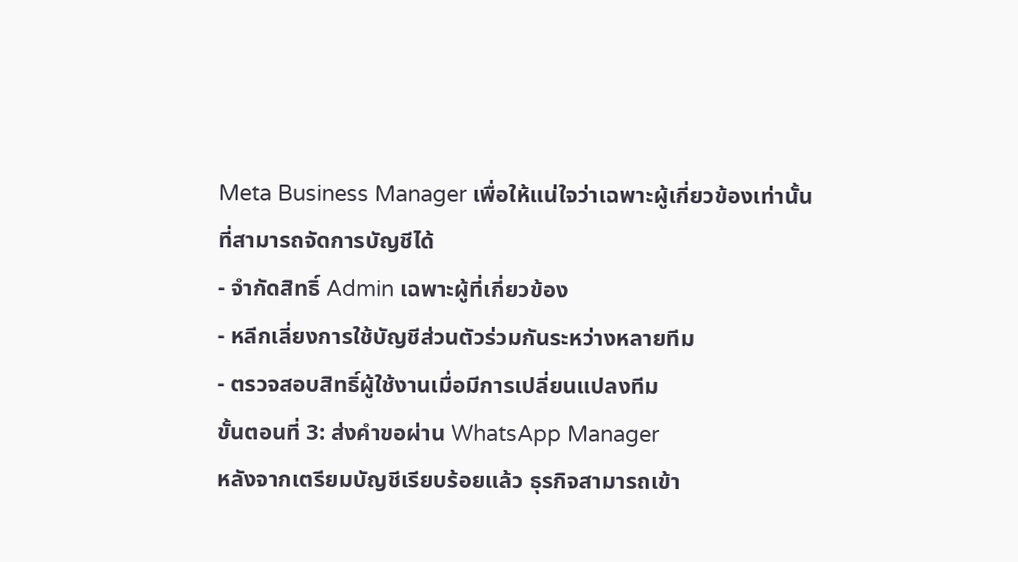Meta Business Manager เพื่อให้แน่ใจว่าเฉพาะผู้เกี่ยวข้องเท่านั้นที่สามารถจัดการบัญชีได้
- จำกัดสิทธิ์ Admin เฉพาะผู้ที่เกี่ยวข้อง
- หลีกเลี่ยงการใช้บัญชีส่วนตัวร่วมกันระหว่างหลายทีม
- ตรวจสอบสิทธิ์ผู้ใช้งานเมื่อมีการเปลี่ยนแปลงทีม
ขั้นตอนที่ 3: ส่งคำขอผ่าน WhatsApp Manager
หลังจากเตรียมบัญชีเรียบร้อยแล้ว ธุรกิจสามารถเข้า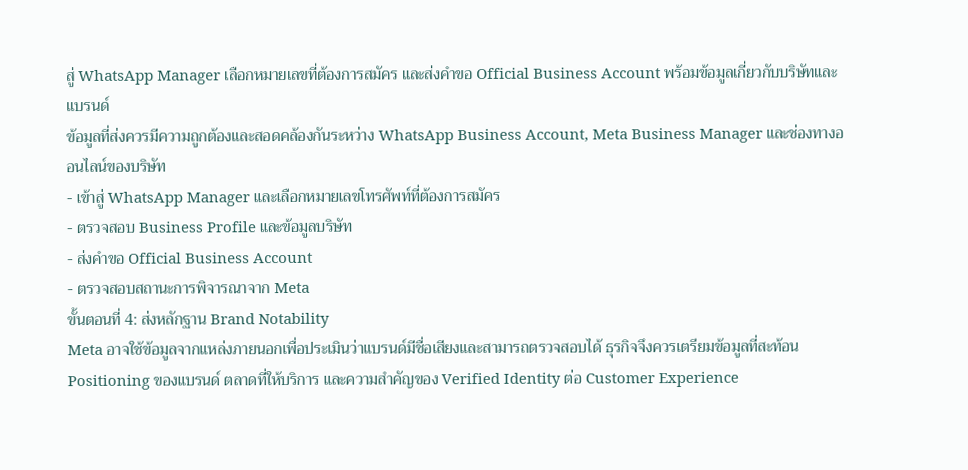สู่ WhatsApp Manager เลือกหมายเลขที่ต้องการสมัคร และส่งคำขอ Official Business Account พร้อมข้อมูลเกี่ยวกับบริษัทและแบรนด์
ข้อมูลที่ส่งควรมีความถูกต้องและสอดคล้องกันระหว่าง WhatsApp Business Account, Meta Business Manager และช่องทางออนไลน์ของบริษัท
- เข้าสู่ WhatsApp Manager และเลือกหมายเลขโทรศัพท์ที่ต้องการสมัคร
- ตรวจสอบ Business Profile และข้อมูลบริษัท
- ส่งคำขอ Official Business Account
- ตรวจสอบสถานะการพิจารณาจาก Meta
ขั้นตอนที่ 4: ส่งหลักฐาน Brand Notability
Meta อาจใช้ข้อมูลจากแหล่งภายนอกเพื่อประเมินว่าแบรนด์มีชื่อเสียงและสามารถตรวจสอบได้ ธุรกิจจึงควรเตรียมข้อมูลที่สะท้อน Positioning ของแบรนด์ ตลาดที่ให้บริการ และความสำคัญของ Verified Identity ต่อ Customer Experience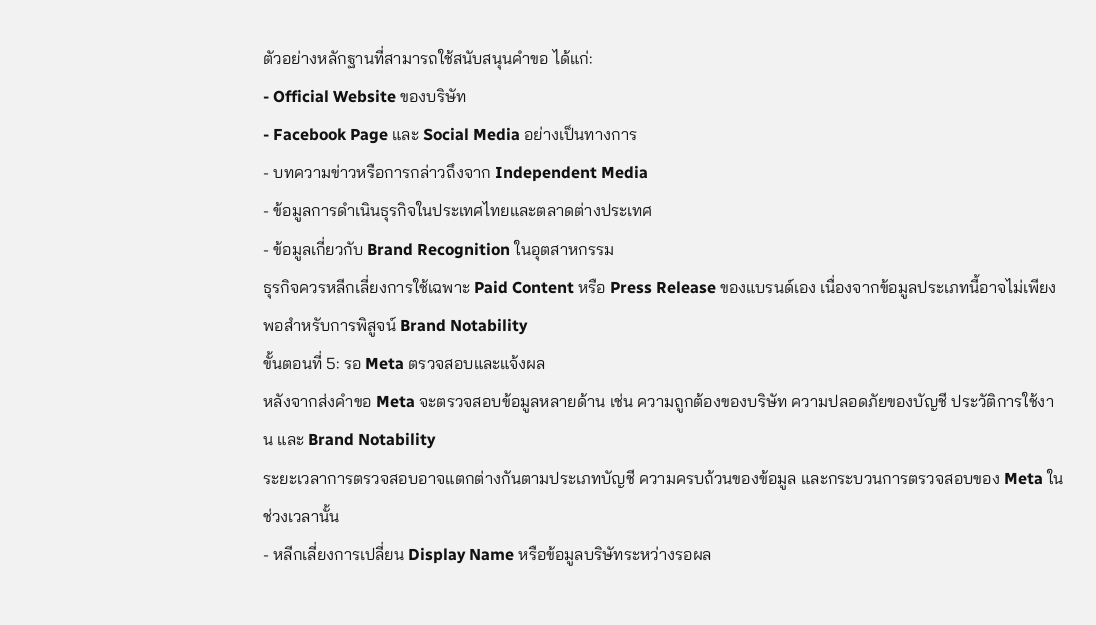ตัวอย่างหลักฐานที่สามารถใช้สนับสนุนคำขอ ได้แก่:
- Official Website ของบริษัท
- Facebook Page และ Social Media อย่างเป็นทางการ
- บทความข่าวหรือการกล่าวถึงจาก Independent Media
- ข้อมูลการดำเนินธุรกิจในประเทศไทยและตลาดต่างประเทศ
- ข้อมูลเกี่ยวกับ Brand Recognition ในอุตสาหกรรม
ธุรกิจควรหลีกเลี่ยงการใช้เฉพาะ Paid Content หรือ Press Release ของแบรนด์เอง เนื่องจากข้อมูลประเภทนี้อาจไม่เพียงพอสำหรับการพิสูจน์ Brand Notability
ขั้นตอนที่ 5: รอ Meta ตรวจสอบและแจ้งผล
หลังจากส่งคำขอ Meta จะตรวจสอบข้อมูลหลายด้าน เช่น ความถูกต้องของบริษัท ความปลอดภัยของบัญชี ประวัติการใช้งาน และ Brand Notability
ระยะเวลาการตรวจสอบอาจแตกต่างกันตามประเภทบัญชี ความครบถ้วนของข้อมูล และกระบวนการตรวจสอบของ Meta ในช่วงเวลานั้น
- หลีกเลี่ยงการเปลี่ยน Display Name หรือข้อมูลบริษัทระหว่างรอผล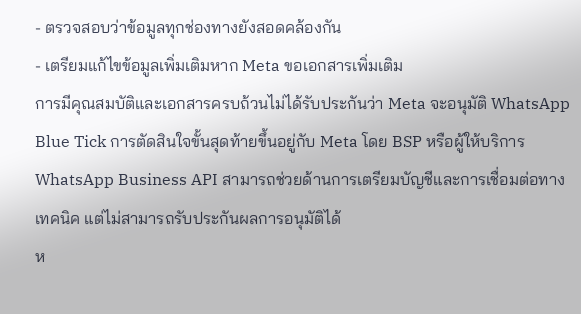- ตรวจสอบว่าข้อมูลทุกช่องทางยังสอดคล้องกัน
- เตรียมแก้ไขข้อมูลเพิ่มเติมหาก Meta ขอเอกสารเพิ่มเติม
การมีคุณสมบัติและเอกสารครบถ้วนไม่ได้รับประกันว่า Meta จะอนุมัติ WhatsApp Blue Tick การตัดสินใจขั้นสุดท้ายขึ้นอยู่กับ Meta โดย BSP หรือผู้ให้บริการ WhatsApp Business API สามารถช่วยด้านการเตรียมบัญชีและการเชื่อมต่อทางเทคนิค แต่ไม่สามารถรับประกันผลการอนุมัติได้
ห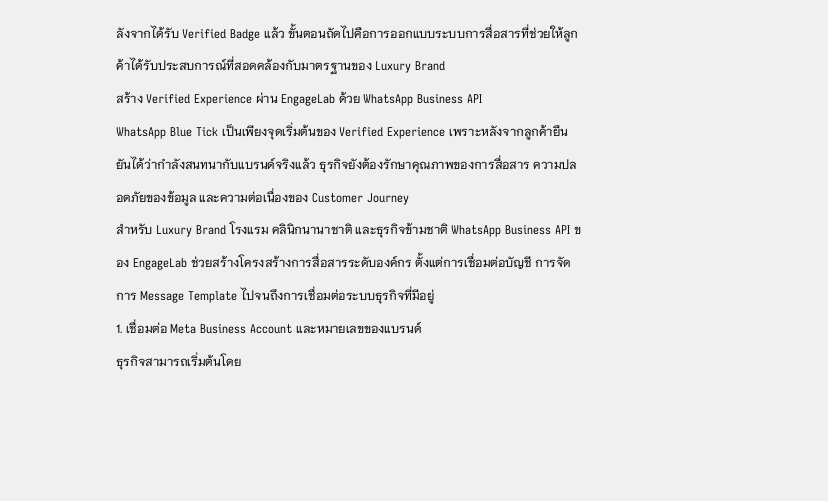ลังจากได้รับ Verified Badge แล้ว ขั้นตอนถัดไปคือการออกแบบระบบการสื่อสารที่ช่วยให้ลูกค้าได้รับประสบการณ์ที่สอดคล้องกับมาตรฐานของ Luxury Brand
สร้าง Verified Experience ผ่าน EngageLab ด้วย WhatsApp Business API
WhatsApp Blue Tick เป็นเพียงจุดเริ่มต้นของ Verified Experience เพราะหลังจากลูกค้ายืนยันได้ว่ากำลังสนทนากับแบรนด์จริงแล้ว ธุรกิจยังต้องรักษาคุณภาพของการสื่อสาร ความปลอดภัยของข้อมูล และความต่อเนื่องของ Customer Journey
สำหรับ Luxury Brand โรงแรม คลินิกนานาชาติ และธุรกิจข้ามชาติ WhatsApp Business API ของ EngageLab ช่วยสร้างโครงสร้างการสื่อสารระดับองค์กร ตั้งแต่การเชื่อมต่อบัญชี การจัดการ Message Template ไปจนถึงการเชื่อมต่อระบบธุรกิจที่มีอยู่
1. เชื่อมต่อ Meta Business Account และหมายเลขของแบรนด์
ธุรกิจสามารถเริ่มต้นโดย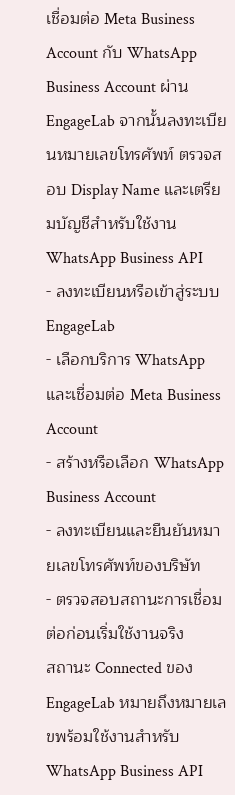เชื่อมต่อ Meta Business Account กับ WhatsApp Business Account ผ่าน EngageLab จากนั้นลงทะเบียนหมายเลขโทรศัพท์ ตรวจสอบ Display Name และเตรียมบัญชีสำหรับใช้งาน WhatsApp Business API
- ลงทะเบียนหรือเข้าสู่ระบบ EngageLab
- เลือกบริการ WhatsApp และเชื่อมต่อ Meta Business Account
- สร้างหรือเลือก WhatsApp Business Account
- ลงทะเบียนและยืนยันหมายเลขโทรศัพท์ของบริษัท
- ตรวจสอบสถานะการเชื่อมต่อก่อนเริ่มใช้งานจริง
สถานะ Connected ของ EngageLab หมายถึงหมายเลขพร้อมใช้งานสำหรับ WhatsApp Business API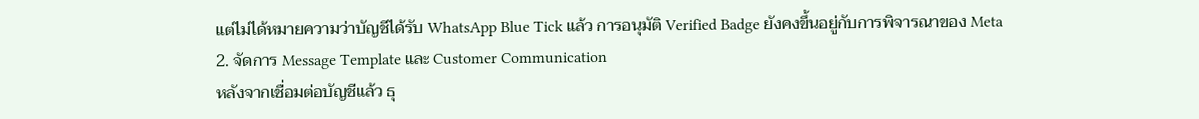แต่ไม่ได้หมายความว่าบัญชีได้รับ WhatsApp Blue Tick แล้ว การอนุมัติ Verified Badge ยังคงขึ้นอยู่กับการพิจารณาของ Meta
2. จัดการ Message Template และ Customer Communication
หลังจากเชื่อมต่อบัญชีแล้ว ธุ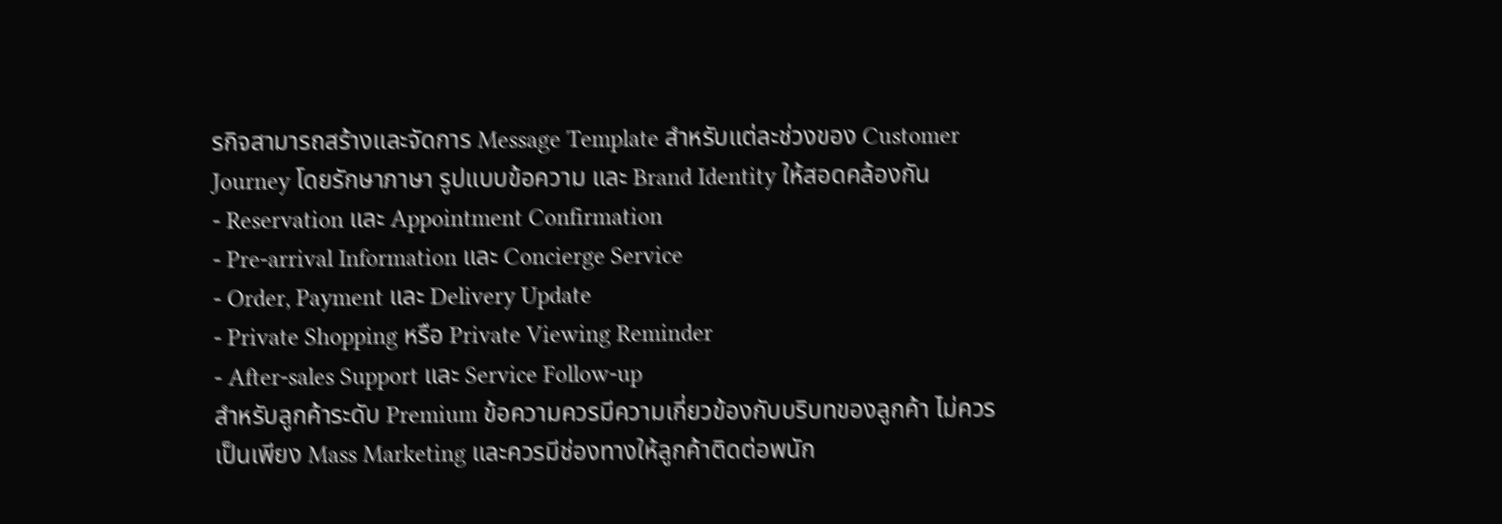รกิจสามารถสร้างและจัดการ Message Template สำหรับแต่ละช่วงของ Customer Journey โดยรักษาภาษา รูปแบบข้อความ และ Brand Identity ให้สอดคล้องกัน
- Reservation และ Appointment Confirmation
- Pre-arrival Information และ Concierge Service
- Order, Payment และ Delivery Update
- Private Shopping หรือ Private Viewing Reminder
- After-sales Support และ Service Follow-up
สำหรับลูกค้าระดับ Premium ข้อความควรมีความเกี่ยวข้องกับบริบทของลูกค้า ไม่ควรเป็นเพียง Mass Marketing และควรมีช่องทางให้ลูกค้าติดต่อพนัก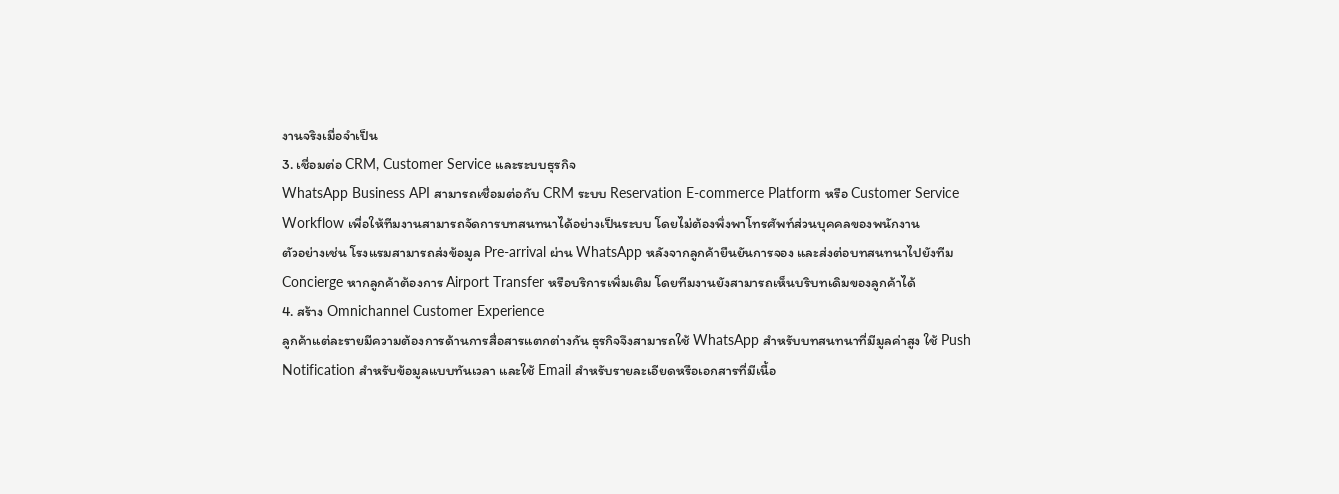งานจริงเมื่อจำเป็น
3. เชื่อมต่อ CRM, Customer Service และระบบธุรกิจ
WhatsApp Business API สามารถเชื่อมต่อกับ CRM ระบบ Reservation E-commerce Platform หรือ Customer Service Workflow เพื่อให้ทีมงานสามารถจัดการบทสนทนาได้อย่างเป็นระบบ โดยไม่ต้องพึ่งพาโทรศัพท์ส่วนบุคคลของพนักงาน
ตัวอย่างเช่น โรงแรมสามารถส่งข้อมูล Pre-arrival ผ่าน WhatsApp หลังจากลูกค้ายืนยันการจอง และส่งต่อบทสนทนาไปยังทีม Concierge หากลูกค้าต้องการ Airport Transfer หรือบริการเพิ่มเติม โดยทีมงานยังสามารถเห็นบริบทเดิมของลูกค้าได้
4. สร้าง Omnichannel Customer Experience
ลูกค้าแต่ละรายมีความต้องการด้านการสื่อสารแตกต่างกัน ธุรกิจจึงสามารถใช้ WhatsApp สำหรับบทสนทนาที่มีมูลค่าสูง ใช้ Push Notification สำหรับข้อมูลแบบทันเวลา และใช้ Email สำหรับรายละเอียดหรือเอกสารที่มีเนื้อ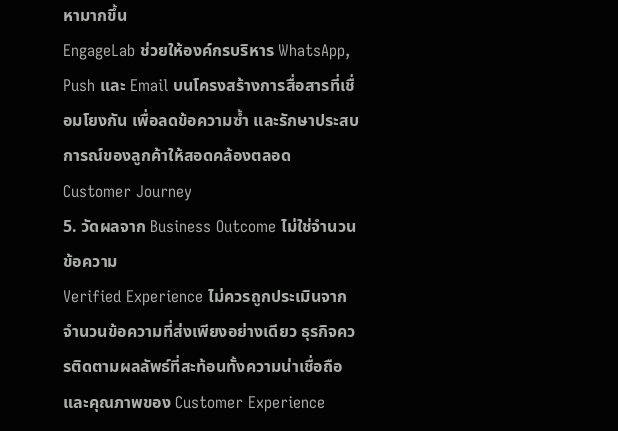หามากขึ้น
EngageLab ช่วยให้องค์กรบริหาร WhatsApp, Push และ Email บนโครงสร้างการสื่อสารที่เชื่อมโยงกัน เพื่อลดข้อความซ้ำ และรักษาประสบการณ์ของลูกค้าให้สอดคล้องตลอด Customer Journey
5. วัดผลจาก Business Outcome ไม่ใช่จำนวนข้อความ
Verified Experience ไม่ควรถูกประเมินจากจำนวนข้อความที่ส่งเพียงอย่างเดียว ธุรกิจควรติดตามผลลัพธ์ที่สะท้อนทั้งความน่าเชื่อถือและคุณภาพของ Customer Experience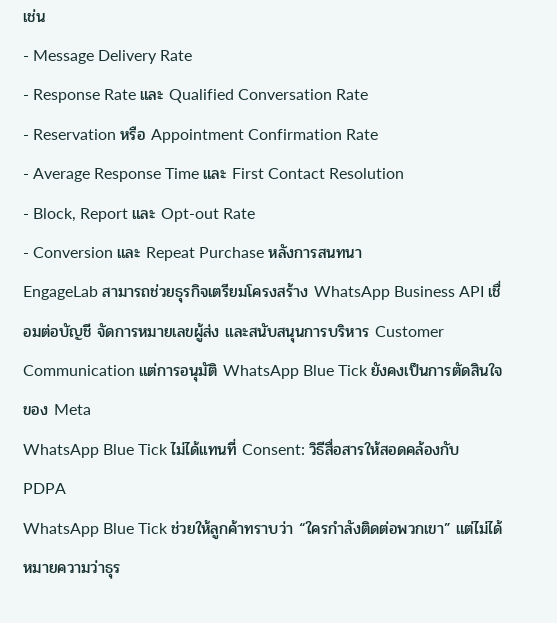เช่น
- Message Delivery Rate
- Response Rate และ Qualified Conversation Rate
- Reservation หรือ Appointment Confirmation Rate
- Average Response Time และ First Contact Resolution
- Block, Report และ Opt-out Rate
- Conversion และ Repeat Purchase หลังการสนทนา
EngageLab สามารถช่วยธุรกิจเตรียมโครงสร้าง WhatsApp Business API เชื่อมต่อบัญชี จัดการหมายเลขผู้ส่ง และสนับสนุนการบริหาร Customer Communication แต่การอนุมัติ WhatsApp Blue Tick ยังคงเป็นการตัดสินใจของ Meta
WhatsApp Blue Tick ไม่ได้แทนที่ Consent: วิธีสื่อสารให้สอดคล้องกับ PDPA
WhatsApp Blue Tick ช่วยให้ลูกค้าทราบว่า “ใครกำลังติดต่อพวกเขา” แต่ไม่ได้หมายความว่าธุร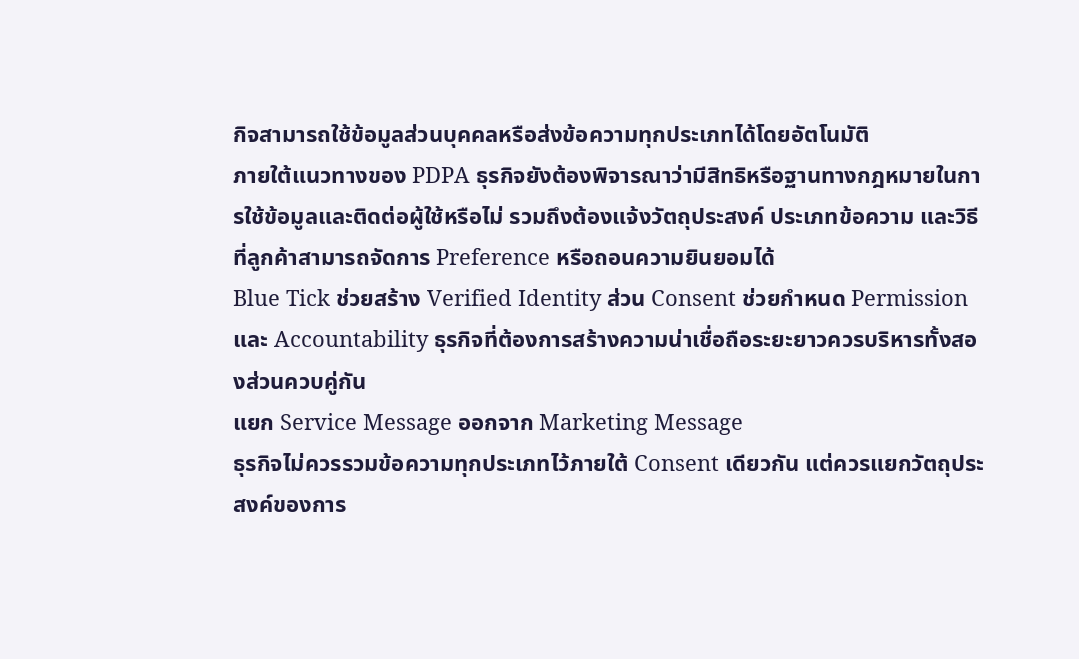กิจสามารถใช้ข้อมูลส่วนบุคคลหรือส่งข้อความทุกประเภทได้โดยอัตโนมัติ
ภายใต้แนวทางของ PDPA ธุรกิจยังต้องพิจารณาว่ามีสิทธิหรือฐานทางกฎหมายในการใช้ข้อมูลและติดต่อผู้ใช้หรือไม่ รวมถึงต้องแจ้งวัตถุประสงค์ ประเภทข้อความ และวิธีที่ลูกค้าสามารถจัดการ Preference หรือถอนความยินยอมได้
Blue Tick ช่วยสร้าง Verified Identity ส่วน Consent ช่วยกำหนด Permission และ Accountability ธุรกิจที่ต้องการสร้างความน่าเชื่อถือระยะยาวควรบริหารทั้งสองส่วนควบคู่กัน
แยก Service Message ออกจาก Marketing Message
ธุรกิจไม่ควรรวมข้อความทุกประเภทไว้ภายใต้ Consent เดียวกัน แต่ควรแยกวัตถุประสงค์ของการ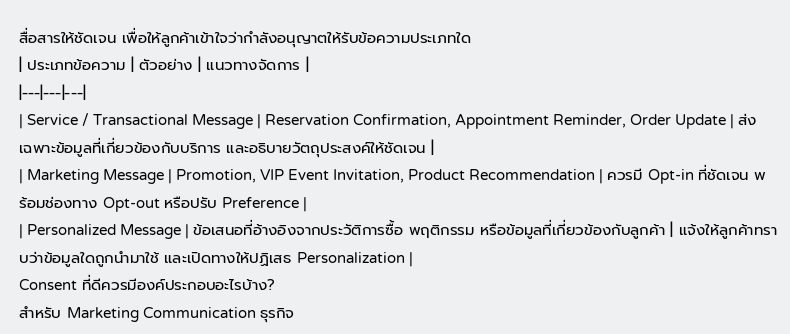สื่อสารให้ชัดเจน เพื่อให้ลูกค้าเข้าใจว่ากำลังอนุญาตให้รับข้อความประเภทใด
| ประเภทข้อความ | ตัวอย่าง | แนวทางจัดการ |
|---|---|---|
| Service / Transactional Message | Reservation Confirmation, Appointment Reminder, Order Update | ส่งเฉพาะข้อมูลที่เกี่ยวข้องกับบริการ และอธิบายวัตถุประสงค์ให้ชัดเจน |
| Marketing Message | Promotion, VIP Event Invitation, Product Recommendation | ควรมี Opt-in ที่ชัดเจน พร้อมช่องทาง Opt-out หรือปรับ Preference |
| Personalized Message | ข้อเสนอที่อ้างอิงจากประวัติการซื้อ พฤติกรรม หรือข้อมูลที่เกี่ยวข้องกับลูกค้า | แจ้งให้ลูกค้าทราบว่าข้อมูลใดถูกนำมาใช้ และเปิดทางให้ปฏิเสธ Personalization |
Consent ที่ดีควรมีองค์ประกอบอะไรบ้าง?
สำหรับ Marketing Communication ธุรกิจ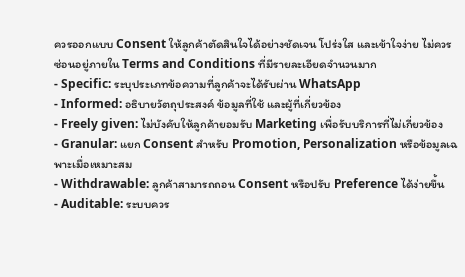ควรออกแบบ Consent ให้ลูกค้าตัดสินใจได้อย่างชัดเจน โปร่งใส และเข้าใจง่าย ไม่ควรซ่อนอยู่ภายใน Terms and Conditions ที่มีรายละเอียดจำนวนมาก
- Specific: ระบุประเภทข้อความที่ลูกค้าจะได้รับผ่าน WhatsApp
- Informed: อธิบายวัตถุประสงค์ ข้อมูลที่ใช้ และผู้ที่เกี่ยวข้อง
- Freely given: ไม่บังคับให้ลูกค้ายอมรับ Marketing เพื่อรับบริการที่ไม่เกี่ยวข้อง
- Granular: แยก Consent สำหรับ Promotion, Personalization หรือข้อมูลเฉพาะเมื่อเหมาะสม
- Withdrawable: ลูกค้าสามารถถอน Consent หรือปรับ Preference ได้ง่ายขึ้น
- Auditable: ระบบควร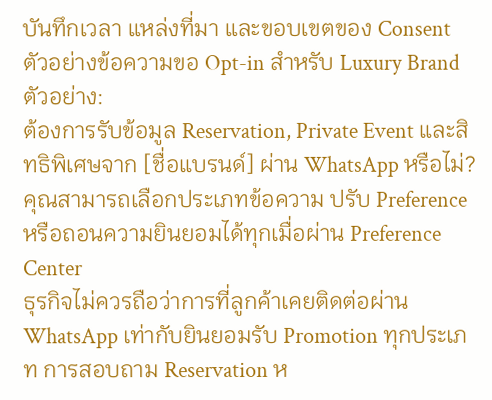บันทึกเวลา แหล่งที่มา และขอบเขตของ Consent
ตัวอย่างข้อความขอ Opt-in สำหรับ Luxury Brand
ตัวอย่าง:
ต้องการรับข้อมูล Reservation, Private Event และสิทธิพิเศษจาก [ชื่อแบรนด์] ผ่าน WhatsApp หรือไม่? คุณสามารถเลือกประเภทข้อความ ปรับ Preference หรือถอนความยินยอมได้ทุกเมื่อผ่าน Preference Center
ธุรกิจไม่ควรถือว่าการที่ลูกค้าเคยติดต่อผ่าน WhatsApp เท่ากับยินยอมรับ Promotion ทุกประเภท การสอบถาม Reservation ห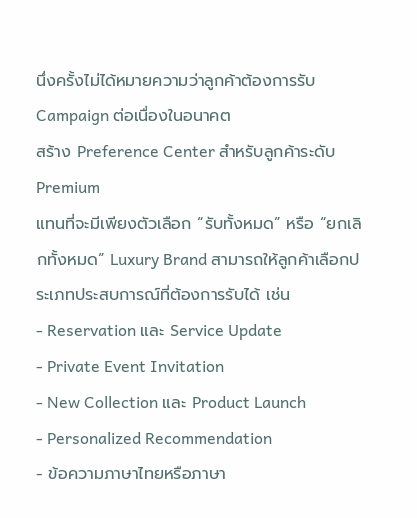นึ่งครั้งไม่ได้หมายความว่าลูกค้าต้องการรับ Campaign ต่อเนื่องในอนาคต
สร้าง Preference Center สำหรับลูกค้าระดับ Premium
แทนที่จะมีเพียงตัวเลือก “รับทั้งหมด” หรือ “ยกเลิกทั้งหมด” Luxury Brand สามารถให้ลูกค้าเลือกประเภทประสบการณ์ที่ต้องการรับได้ เช่น
- Reservation และ Service Update
- Private Event Invitation
- New Collection และ Product Launch
- Personalized Recommendation
- ข้อความภาษาไทยหรือภาษา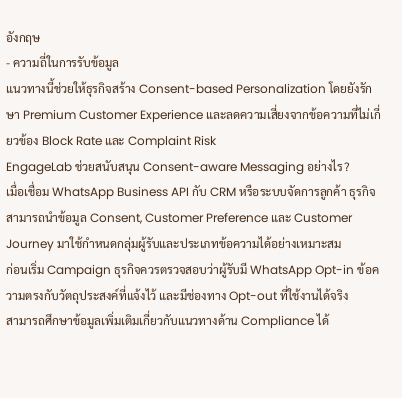อังกฤษ
- ความถี่ในการรับข้อมูล
แนวทางนี้ช่วยให้ธุรกิจสร้าง Consent-based Personalization โดยยังรักษา Premium Customer Experience และลดความเสี่ยงจากข้อความที่ไม่เกี่ยวข้อง Block Rate และ Complaint Risk
EngageLab ช่วยสนับสนุน Consent-aware Messaging อย่างไร?
เมื่อเชื่อม WhatsApp Business API กับ CRM หรือระบบจัดการลูกค้า ธุรกิจสามารถนำข้อมูล Consent, Customer Preference และ Customer Journey มาใช้กำหนดกลุ่มผู้รับและประเภทข้อความได้อย่างเหมาะสม
ก่อนเริ่ม Campaign ธุรกิจควรตรวจสอบว่าผู้รับมี WhatsApp Opt-in ข้อความตรงกับวัตถุประสงค์ที่แจ้งไว้ และมีช่องทาง Opt-out ที่ใช้งานได้จริง
สามารถศึกษาข้อมูลเพิ่มเติมเกี่ยวกับแนวทางด้าน Compliance ได้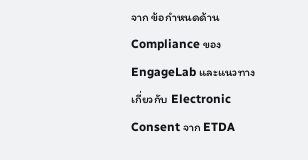จาก ข้อกำหนดด้าน Compliance ของ EngageLab และแนวทางเกี่ยวกับ Electronic Consent จาก ETDA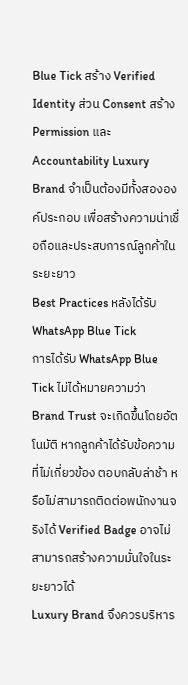Blue Tick สร้าง Verified Identity ส่วน Consent สร้าง Permission และ Accountability Luxury Brand จำเป็นต้องมีทั้งสององค์ประกอบ เพื่อสร้างความน่าเชื่อถือและประสบการณ์ลูกค้าในระยะยาว
Best Practices หลังได้รับ WhatsApp Blue Tick
การได้รับ WhatsApp Blue Tick ไม่ได้หมายความว่า Brand Trust จะเกิดขึ้นโดยอัตโนมัติ หากลูกค้าได้รับข้อความที่ไม่เกี่ยวข้อง ตอบกลับล่าช้า หรือไม่สามารถติดต่อพนักงานจริงได้ Verified Badge อาจไม่สามารถสร้างความมั่นใจในระยะยาวได้
Luxury Brand จึงควรบริหาร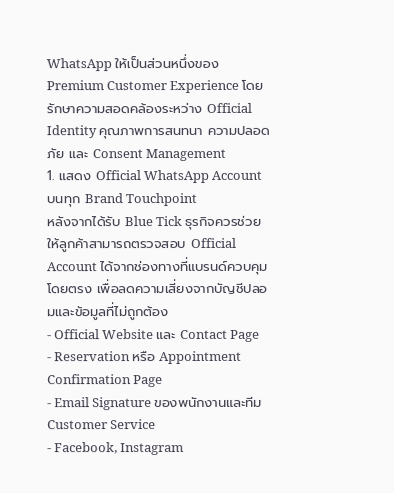WhatsApp ให้เป็นส่วนหนึ่งของ Premium Customer Experience โดยรักษาความสอดคล้องระหว่าง Official Identity คุณภาพการสนทนา ความปลอดภัย และ Consent Management
1. แสดง Official WhatsApp Account บนทุก Brand Touchpoint
หลังจากได้รับ Blue Tick ธุรกิจควรช่วยให้ลูกค้าสามารถตรวจสอบ Official Account ได้จากช่องทางที่แบรนด์ควบคุมโดยตรง เพื่อลดความเสี่ยงจากบัญชีปลอมและข้อมูลที่ไม่ถูกต้อง
- Official Website และ Contact Page
- Reservation หรือ Appointment Confirmation Page
- Email Signature ของพนักงานและทีม Customer Service
- Facebook, Instagram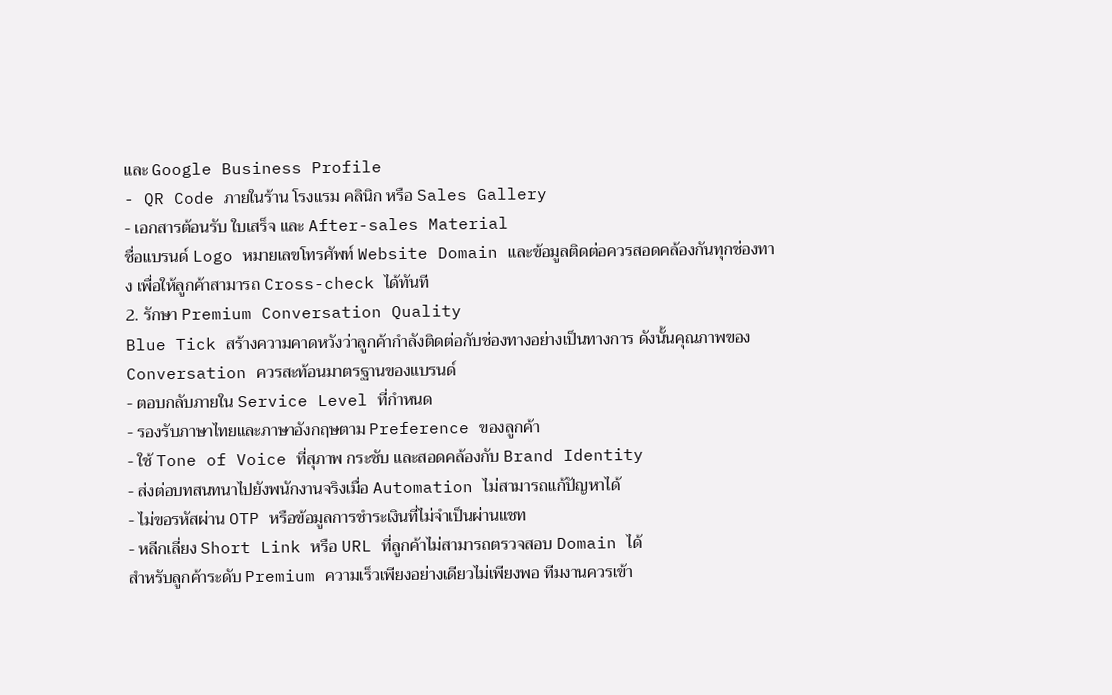และ Google Business Profile
- QR Code ภายในร้าน โรงแรม คลินิก หรือ Sales Gallery
- เอกสารต้อนรับ ใบเสร็จ และ After-sales Material
ชื่อแบรนด์ Logo หมายเลขโทรศัพท์ Website Domain และข้อมูลติดต่อควรสอดคล้องกันทุกช่องทาง เพื่อให้ลูกค้าสามารถ Cross-check ได้ทันที
2. รักษา Premium Conversation Quality
Blue Tick สร้างความคาดหวังว่าลูกค้ากำลังติดต่อกับช่องทางอย่างเป็นทางการ ดังนั้นคุณภาพของ Conversation ควรสะท้อนมาตรฐานของแบรนด์
- ตอบกลับภายใน Service Level ที่กำหนด
- รองรับภาษาไทยและภาษาอังกฤษตาม Preference ของลูกค้า
- ใช้ Tone of Voice ที่สุภาพ กระชับ และสอดคล้องกับ Brand Identity
- ส่งต่อบทสนทนาไปยังพนักงานจริงเมื่อ Automation ไม่สามารถแก้ปัญหาได้
- ไม่ขอรหัสผ่าน OTP หรือข้อมูลการชำระเงินที่ไม่จำเป็นผ่านแชท
- หลีกเลี่ยง Short Link หรือ URL ที่ลูกค้าไม่สามารถตรวจสอบ Domain ได้
สำหรับลูกค้าระดับ Premium ความเร็วเพียงอย่างเดียวไม่เพียงพอ ทีมงานควรเข้า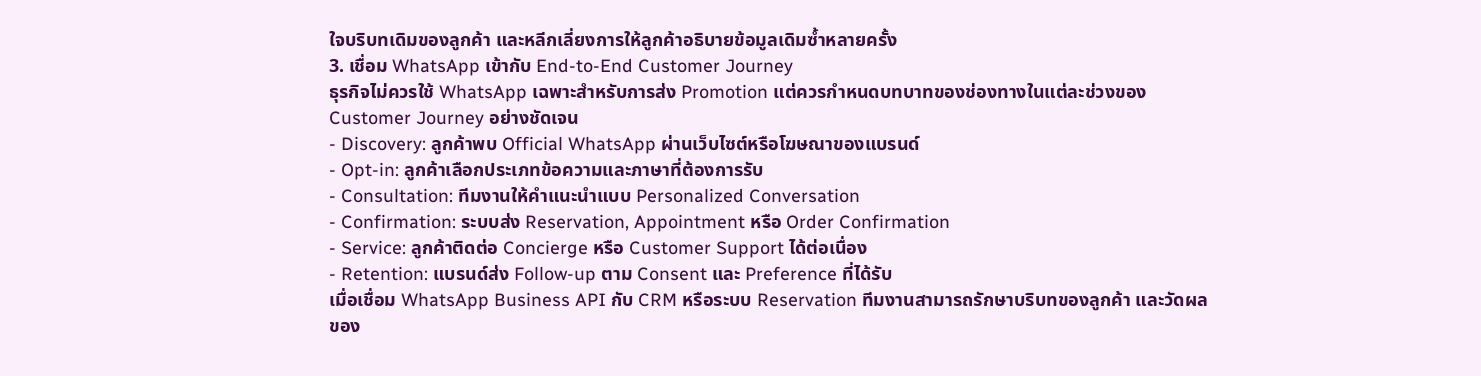ใจบริบทเดิมของลูกค้า และหลีกเลี่ยงการให้ลูกค้าอธิบายข้อมูลเดิมซ้ำหลายครั้ง
3. เชื่อม WhatsApp เข้ากับ End-to-End Customer Journey
ธุรกิจไม่ควรใช้ WhatsApp เฉพาะสำหรับการส่ง Promotion แต่ควรกำหนดบทบาทของช่องทางในแต่ละช่วงของ Customer Journey อย่างชัดเจน
- Discovery: ลูกค้าพบ Official WhatsApp ผ่านเว็บไซต์หรือโฆษณาของแบรนด์
- Opt-in: ลูกค้าเลือกประเภทข้อความและภาษาที่ต้องการรับ
- Consultation: ทีมงานให้คำแนะนำแบบ Personalized Conversation
- Confirmation: ระบบส่ง Reservation, Appointment หรือ Order Confirmation
- Service: ลูกค้าติดต่อ Concierge หรือ Customer Support ได้ต่อเนื่อง
- Retention: แบรนด์ส่ง Follow-up ตาม Consent และ Preference ที่ได้รับ
เมื่อเชื่อม WhatsApp Business API กับ CRM หรือระบบ Reservation ทีมงานสามารถรักษาบริบทของลูกค้า และวัดผลของ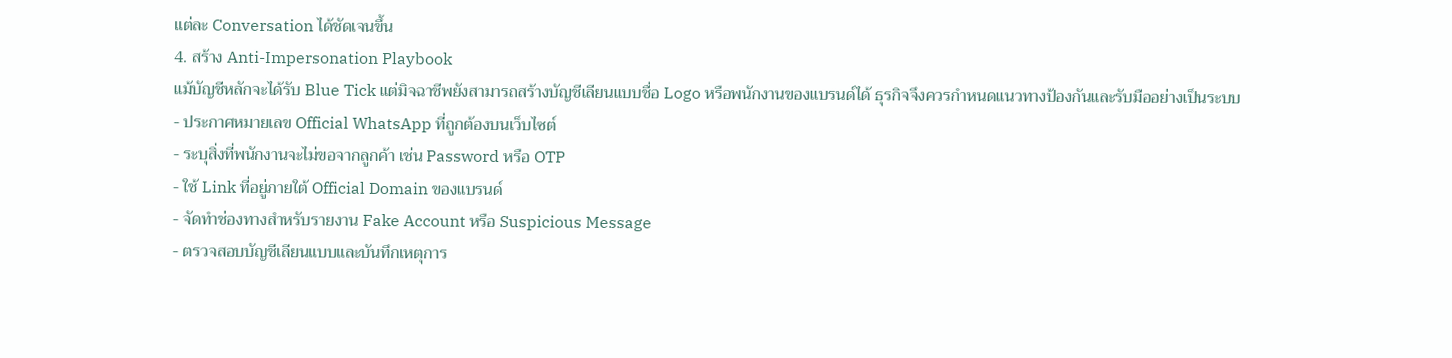แต่ละ Conversation ได้ชัดเจนขึ้น
4. สร้าง Anti-Impersonation Playbook
แม้บัญชีหลักจะได้รับ Blue Tick แต่มิจฉาชีพยังสามารถสร้างบัญชีเลียนแบบชื่อ Logo หรือพนักงานของแบรนด์ได้ ธุรกิจจึงควรกำหนดแนวทางป้องกันและรับมืออย่างเป็นระบบ
- ประกาศหมายเลข Official WhatsApp ที่ถูกต้องบนเว็บไซต์
- ระบุสิ่งที่พนักงานจะไม่ขอจากลูกค้า เช่น Password หรือ OTP
- ใช้ Link ที่อยู่ภายใต้ Official Domain ของแบรนด์
- จัดทำช่องทางสำหรับรายงาน Fake Account หรือ Suspicious Message
- ตรวจสอบบัญชีเลียนแบบและบันทึกเหตุการ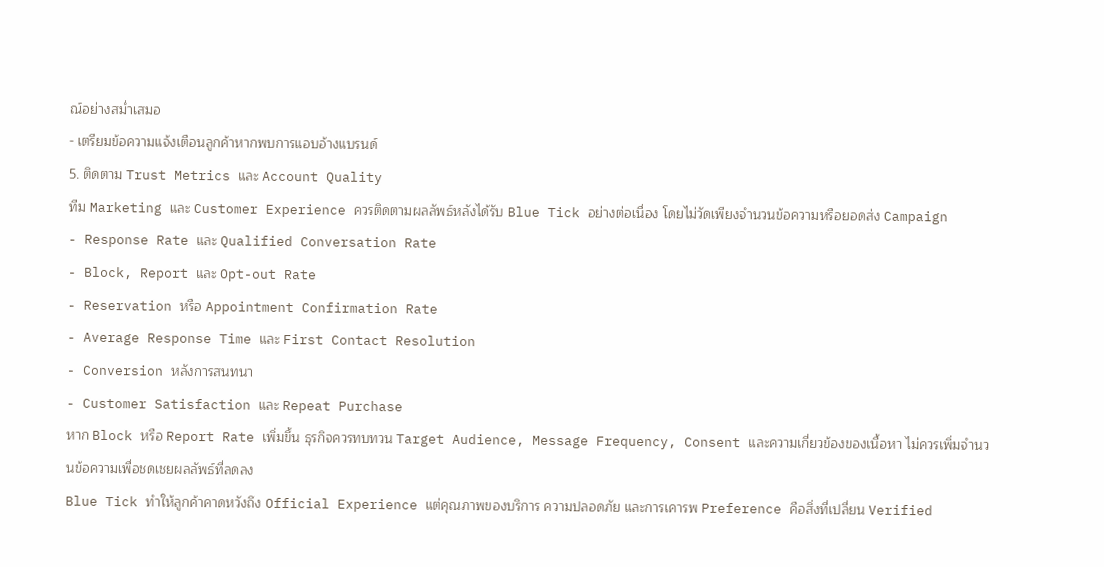ณ์อย่างสม่ำเสมอ
- เตรียมข้อความแจ้งเตือนลูกค้าหากพบการแอบอ้างแบรนด์
5. ติดตาม Trust Metrics และ Account Quality
ทีม Marketing และ Customer Experience ควรติดตามผลลัพธ์หลังได้รับ Blue Tick อย่างต่อเนื่อง โดยไม่วัดเพียงจำนวนข้อความหรือยอดส่ง Campaign
- Response Rate และ Qualified Conversation Rate
- Block, Report และ Opt-out Rate
- Reservation หรือ Appointment Confirmation Rate
- Average Response Time และ First Contact Resolution
- Conversion หลังการสนทนา
- Customer Satisfaction และ Repeat Purchase
หาก Block หรือ Report Rate เพิ่มขึ้น ธุรกิจควรทบทวน Target Audience, Message Frequency, Consent และความเกี่ยวข้องของเนื้อหา ไม่ควรเพิ่มจำนวนข้อความเพื่อชดเชยผลลัพธ์ที่ลดลง
Blue Tick ทำให้ลูกค้าคาดหวังถึง Official Experience แต่คุณภาพของบริการ ความปลอดภัย และการเคารพ Preference คือสิ่งที่เปลี่ยน Verified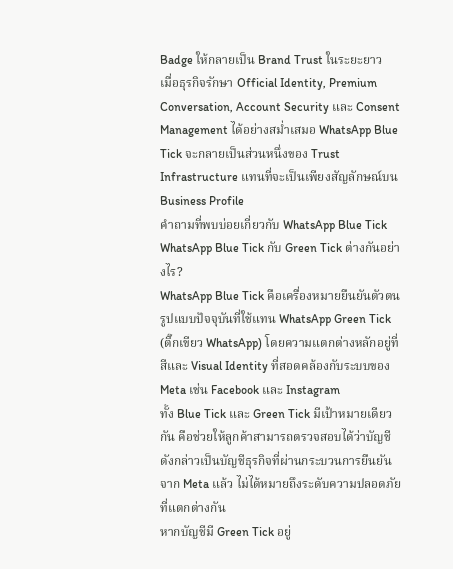Badge ให้กลายเป็น Brand Trust ในระยะยาว
เมื่อธุรกิจรักษา Official Identity, Premium Conversation, Account Security และ Consent Management ได้อย่างสม่ำเสมอ WhatsApp Blue Tick จะกลายเป็นส่วนหนึ่งของ Trust Infrastructure แทนที่จะเป็นเพียงสัญลักษณ์บน Business Profile
คำถามที่พบบ่อยเกี่ยวกับ WhatsApp Blue Tick
WhatsApp Blue Tick กับ Green Tick ต่างกันอย่างไร?
WhatsApp Blue Tick คือเครื่องหมายยืนยันตัวตนรูปแบบปัจจุบันที่ใช้แทน WhatsApp Green Tick (ติ๊กเขียว WhatsApp) โดยความแตกต่างหลักอยู่ที่สีและ Visual Identity ที่สอดคล้องกับระบบของ Meta เช่น Facebook และ Instagram
ทั้ง Blue Tick และ Green Tick มีเป้าหมายเดียวกัน คือช่วยให้ลูกค้าสามารถตรวจสอบได้ว่าบัญชีดังกล่าวเป็นบัญชีธุรกิจที่ผ่านกระบวนการยืนยันจาก Meta แล้ว ไม่ได้หมายถึงระดับความปลอดภัยที่แตกต่างกัน
หากบัญชีมี Green Tick อยู่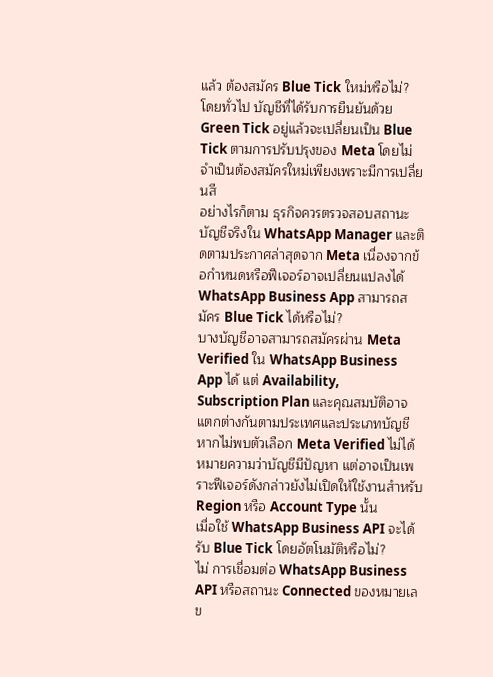แล้ว ต้องสมัคร Blue Tick ใหม่หรือไม่?
โดยทั่วไป บัญชีที่ได้รับการยืนยันด้วย Green Tick อยู่แล้วจะเปลี่ยนเป็น Blue Tick ตามการปรับปรุงของ Meta โดยไม่จำเป็นต้องสมัครใหม่เพียงเพราะมีการเปลี่ยนสี
อย่างไรก็ตาม ธุรกิจควรตรวจสอบสถานะบัญชีจริงใน WhatsApp Manager และติดตามประกาศล่าสุดจาก Meta เนื่องจากข้อกำหนดหรือฟีเจอร์อาจเปลี่ยนแปลงได้
WhatsApp Business App สามารถสมัคร Blue Tick ได้หรือไม่?
บางบัญชีอาจสามารถสมัครผ่าน Meta Verified ใน WhatsApp Business App ได้ แต่ Availability, Subscription Plan และคุณสมบัติอาจแตกต่างกันตามประเทศและประเภทบัญชี
หากไม่พบตัวเลือก Meta Verified ไม่ได้หมายความว่าบัญชีมีปัญหา แต่อาจเป็นเพราะฟีเจอร์ดังกล่าวยังไม่เปิดให้ใช้งานสำหรับ Region หรือ Account Type นั้น
เมื่อใช้ WhatsApp Business API จะได้รับ Blue Tick โดยอัตโนมัติหรือไม่?
ไม่ การเชื่อมต่อ WhatsApp Business API หรือสถานะ Connected ของหมายเลข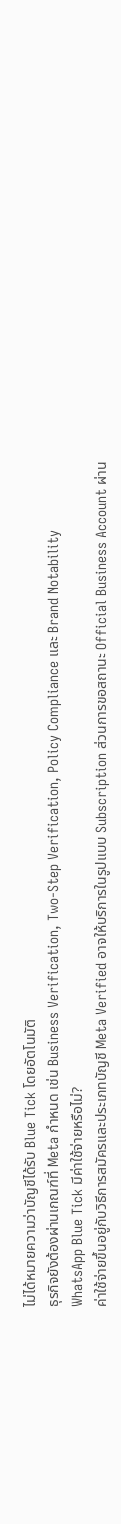ไม่ได้หมายความว่าบัญชีได้รับ Blue Tick โดยอัตโนมัติ
ธุรกิจยังต้องผ่านเกณฑ์ที่ Meta กำหนด เช่น Business Verification, Two-Step Verification, Policy Compliance และ Brand Notability
WhatsApp Blue Tick มีค่าใช้จ่ายหรือไม่?
ค่าใช้จ่ายขึ้นอยู่กับวิธีการสมัครและประเภทบัญชี Meta Verified อาจให้บริการในรูปแบบ Subscription ส่วนการขอสถานะ Official Business Account ผ่าน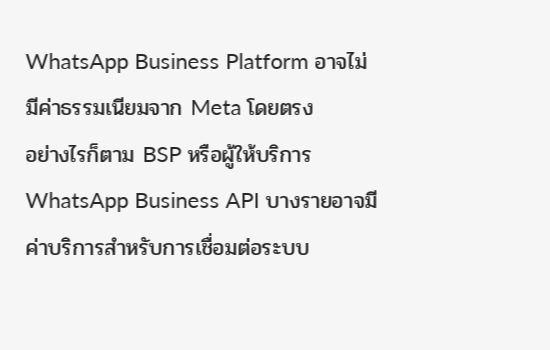WhatsApp Business Platform อาจไม่มีค่าธรรมเนียมจาก Meta โดยตรง
อย่างไรก็ตาม BSP หรือผู้ให้บริการ WhatsApp Business API บางรายอาจมีค่าบริการสำหรับการเชื่อมต่อระบบ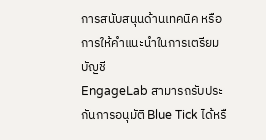การสนับสนุนด้านเทคนิค หรือการให้คำแนะนำในการเตรียมบัญชี
EngageLab สามารถรับประกันการอนุมัติ Blue Tick ได้หรื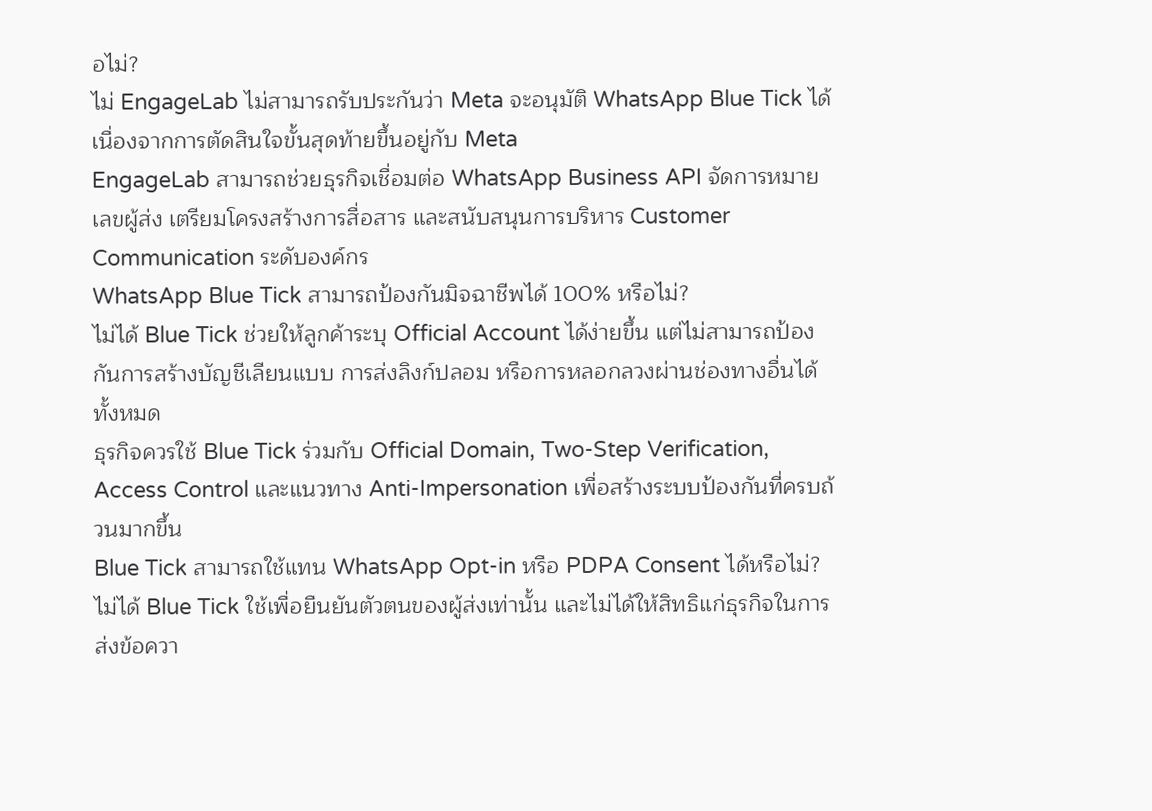อไม่?
ไม่ EngageLab ไม่สามารถรับประกันว่า Meta จะอนุมัติ WhatsApp Blue Tick ได้ เนื่องจากการตัดสินใจขั้นสุดท้ายขึ้นอยู่กับ Meta
EngageLab สามารถช่วยธุรกิจเชื่อมต่อ WhatsApp Business API จัดการหมายเลขผู้ส่ง เตรียมโครงสร้างการสื่อสาร และสนับสนุนการบริหาร Customer Communication ระดับองค์กร
WhatsApp Blue Tick สามารถป้องกันมิจฉาชีพได้ 100% หรือไม่?
ไม่ได้ Blue Tick ช่วยให้ลูกค้าระบุ Official Account ได้ง่ายขึ้น แต่ไม่สามารถป้องกันการสร้างบัญชีเลียนแบบ การส่งลิงก์ปลอม หรือการหลอกลวงผ่านช่องทางอื่นได้ทั้งหมด
ธุรกิจควรใช้ Blue Tick ร่วมกับ Official Domain, Two-Step Verification, Access Control และแนวทาง Anti-Impersonation เพื่อสร้างระบบป้องกันที่ครบถ้วนมากขึ้น
Blue Tick สามารถใช้แทน WhatsApp Opt-in หรือ PDPA Consent ได้หรือไม่?
ไม่ได้ Blue Tick ใช้เพื่อยืนยันตัวตนของผู้ส่งเท่านั้น และไม่ได้ให้สิทธิแก่ธุรกิจในการส่งข้อควา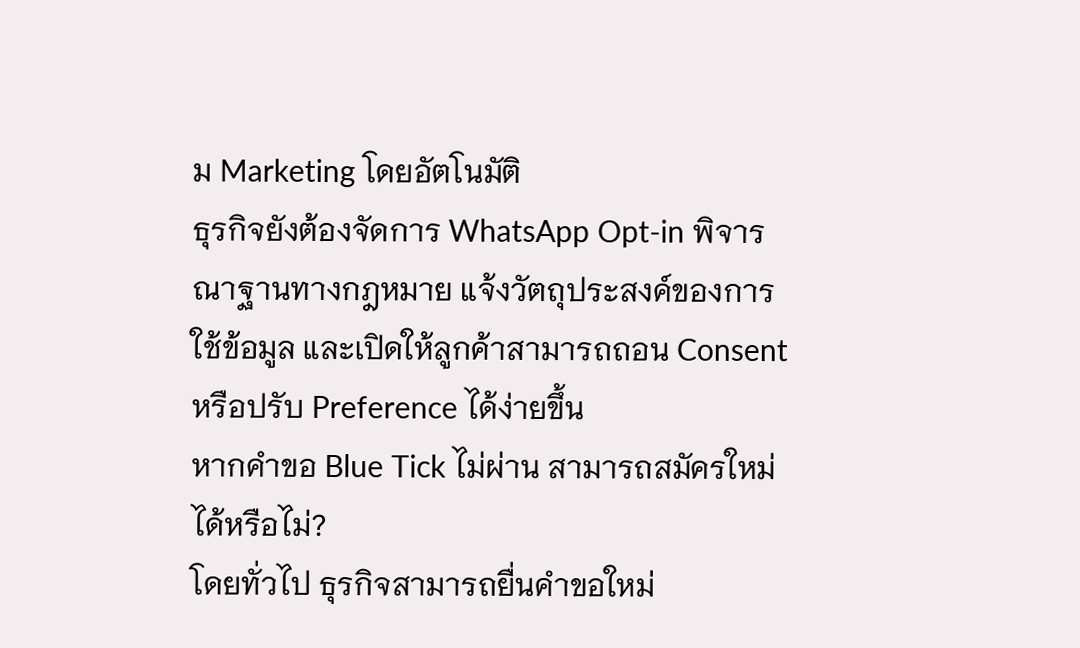ม Marketing โดยอัตโนมัติ
ธุรกิจยังต้องจัดการ WhatsApp Opt-in พิจารณาฐานทางกฎหมาย แจ้งวัตถุประสงค์ของการใช้ข้อมูล และเปิดให้ลูกค้าสามารถถอน Consent หรือปรับ Preference ได้ง่ายขึ้น
หากคำขอ Blue Tick ไม่ผ่าน สามารถสมัครใหม่ได้หรือไม่?
โดยทั่วไป ธุรกิจสามารถยื่นคำขอใหม่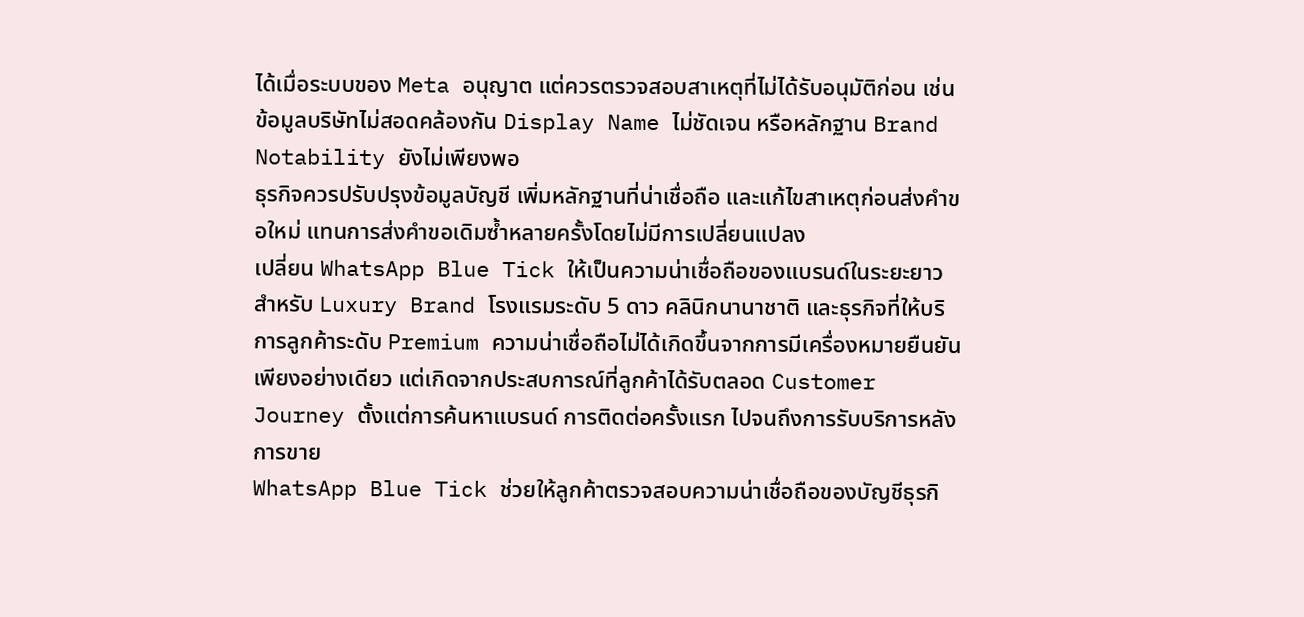ได้เมื่อระบบของ Meta อนุญาต แต่ควรตรวจสอบสาเหตุที่ไม่ได้รับอนุมัติก่อน เช่น ข้อมูลบริษัทไม่สอดคล้องกัน Display Name ไม่ชัดเจน หรือหลักฐาน Brand Notability ยังไม่เพียงพอ
ธุรกิจควรปรับปรุงข้อมูลบัญชี เพิ่มหลักฐานที่น่าเชื่อถือ และแก้ไขสาเหตุก่อนส่งคำขอใหม่ แทนการส่งคำขอเดิมซ้ำหลายครั้งโดยไม่มีการเปลี่ยนแปลง
เปลี่ยน WhatsApp Blue Tick ให้เป็นความน่าเชื่อถือของแบรนด์ในระยะยาว
สำหรับ Luxury Brand โรงแรมระดับ 5 ดาว คลินิกนานาชาติ และธุรกิจที่ให้บริการลูกค้าระดับ Premium ความน่าเชื่อถือไม่ได้เกิดขึ้นจากการมีเครื่องหมายยืนยันเพียงอย่างเดียว แต่เกิดจากประสบการณ์ที่ลูกค้าได้รับตลอด Customer Journey ตั้งแต่การค้นหาแบรนด์ การติดต่อครั้งแรก ไปจนถึงการรับบริการหลังการขาย
WhatsApp Blue Tick ช่วยให้ลูกค้าตรวจสอบความน่าเชื่อถือของบัญชีธุรกิ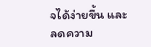จได้ง่ายขึ้น และลดความ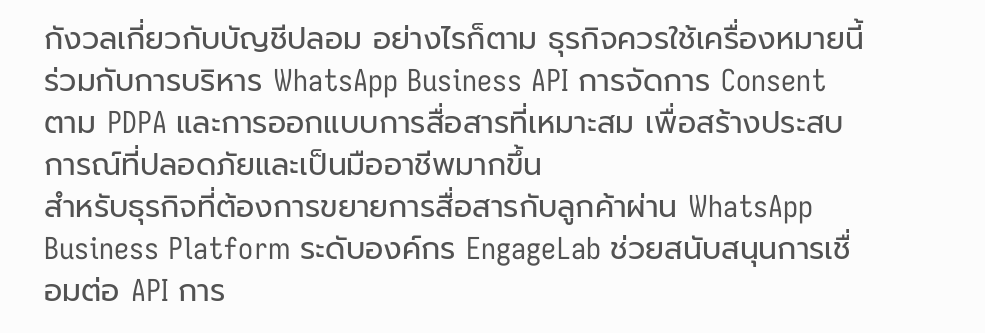กังวลเกี่ยวกับบัญชีปลอม อย่างไรก็ตาม ธุรกิจควรใช้เครื่องหมายนี้ร่วมกับการบริหาร WhatsApp Business API การจัดการ Consent ตาม PDPA และการออกแบบการสื่อสารที่เหมาะสม เพื่อสร้างประสบการณ์ที่ปลอดภัยและเป็นมืออาชีพมากขึ้น
สำหรับธุรกิจที่ต้องการขยายการสื่อสารกับลูกค้าผ่าน WhatsApp Business Platform ระดับองค์กร EngageLab ช่วยสนับสนุนการเชื่อมต่อ API การ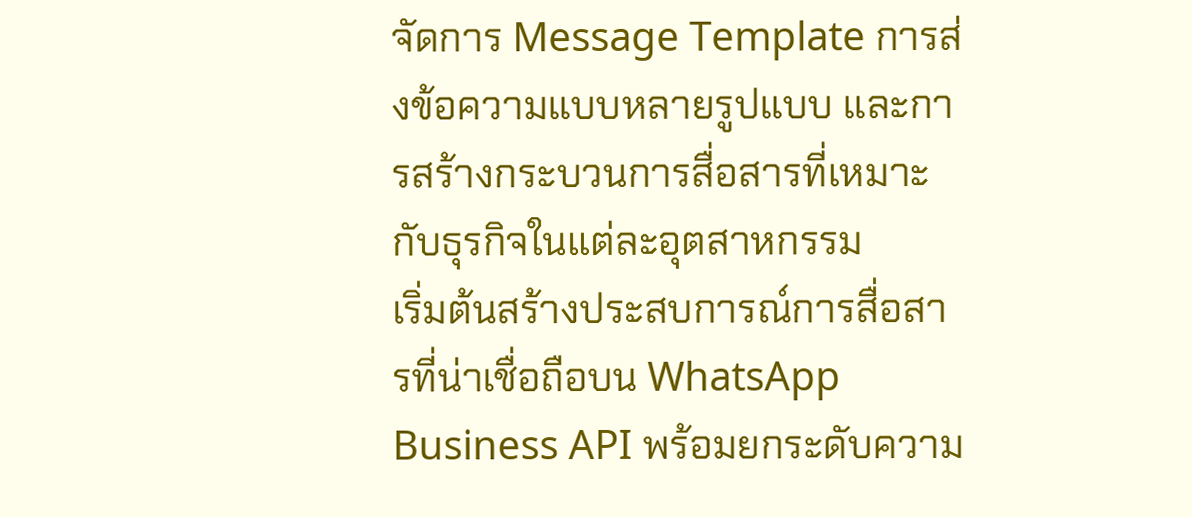จัดการ Message Template การส่งข้อความแบบหลายรูปแบบ และการสร้างกระบวนการสื่อสารที่เหมาะกับธุรกิจในแต่ละอุตสาหกรรม
เริ่มต้นสร้างประสบการณ์การสื่อสารที่น่าเชื่อถือบน WhatsApp Business API พร้อมยกระดับความ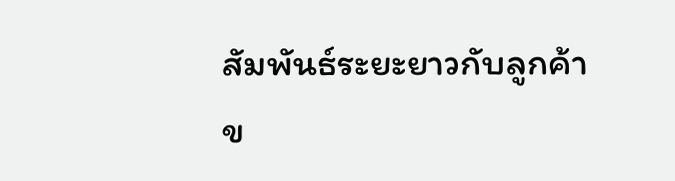สัมพันธ์ระยะยาวกับลูกค้าข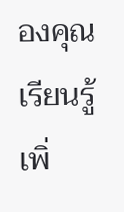องคุณ
เรียนรู้เพิ่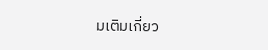มเติมเกี่ยว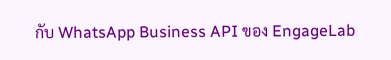กับ WhatsApp Business API ของ EngageLab